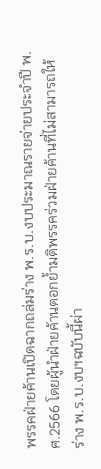พรรคฝ่ายค้านเปิดฉากถล่มร่าง พ.ร.บ.งบประมาณรายจ่ายประจำปี พ.ศ.2566 โดยผู้นำฝ่ายค้านตอกย้ำมติพรรคร่วมฝ่ายค้านที่ไม่สามารถให้ร่าง พ.ร.บ.งบฯฉบับนี้ผ่า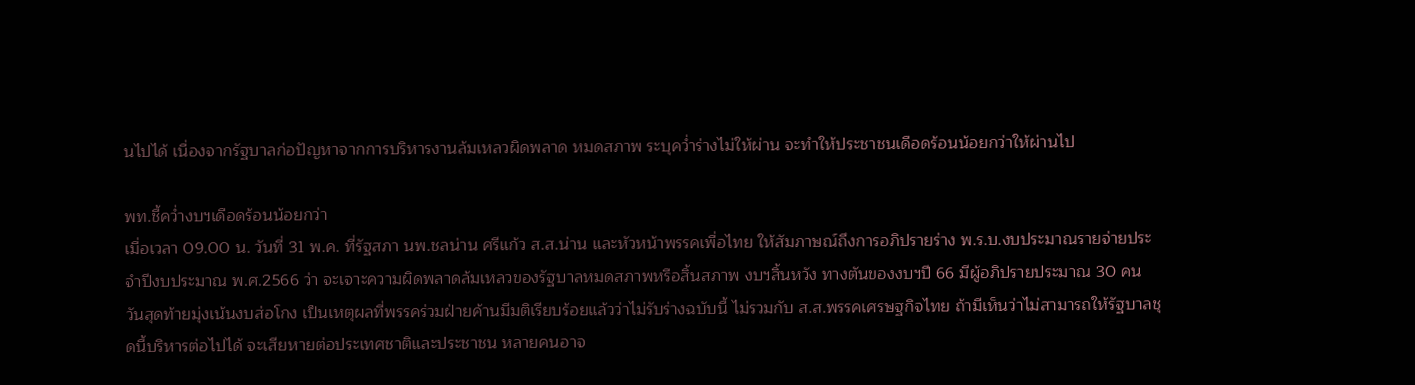นไปได้ เนื่องจากรัฐบาลก่อปัญหาจากการบริหารงานล้มเหลวผิดพลาด หมดสภาพ ระบุคว่ำร่างไม่ให้ผ่าน จะทำให้ประชาชนเดือดร้อนน้อยกว่าให้ผ่านไป

พท.ชี้คว่ำงบฯเดือดร้อนน้อยกว่า
เมื่อเวลา 09.00 น. วันที่ 31 พ.ค. ที่รัฐสภา นพ.ชลน่าน ศรีแก้ว ส.ส.น่าน และหัวหน้าพรรคเพื่อไทย ให้สัมภาษณ์ถึงการอภิปรายร่าง พ.ร.บ.งบประมาณรายจ่ายประจำปีงบประมาณ พ.ศ.2566 ว่า จะเจาะความผิดพลาดล้มเหลวของรัฐบาลหมดสภาพหรือสิ้นสภาพ งบฯสิ้นหวัง ทางตันของงบฯปี 66 มีผู้อภิปรายประมาณ 30 คน วันสุดท้ายมุ่งเน้นงบส่อโกง เป็นเหตุผลที่พรรคร่วมฝ่ายค้านมีมติเรียบร้อยแล้วว่าไม่รับร่างฉบับนี้ ไม่รวมกับ ส.ส.พรรคเศรษฐกิจไทย ถ้ามีเห็นว่าไม่สามารถให้รัฐบาลชุดนี้บริหารต่อไปได้ จะเสียหายต่อประเทศชาติและประชาชน หลายคนอาจ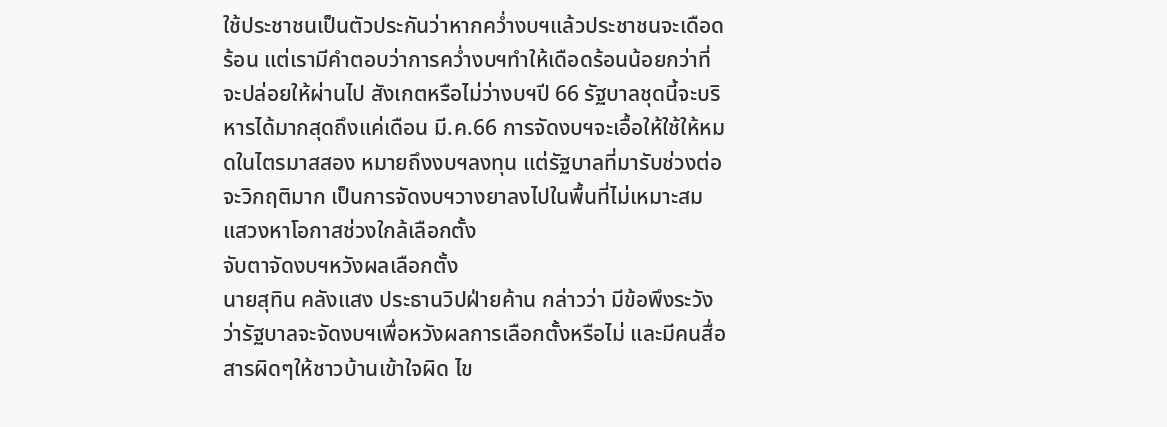ใช้ประชาชนเป็นตัวประกันว่าหากคว่ำงบฯแล้วประชาชนจะเดือดร้อน แต่เรามีคำตอบว่าการคว่ำงบฯทำให้เดือดร้อนน้อยกว่าที่จะปล่อยให้ผ่านไป สังเกตหรือไม่ว่างบฯปี 66 รัฐบาลชุดนี้จะบริหารได้มากสุดถึงแค่เดือน มี.ค.66 การจัดงบฯจะเอื้อให้ใช้ให้หมดในไตรมาสสอง หมายถึงงบฯลงทุน แต่รัฐบาลที่มารับช่วงต่อจะวิกฤติมาก เป็นการจัดงบฯวางยาลงไปในพื้นที่ไม่เหมาะสม แสวงหาโอกาสช่วงใกล้เลือกตั้ง
จับตาจัดงบฯหวังผลเลือกตั้ง
นายสุทิน คลังแสง ประธานวิปฝ่ายค้าน กล่าวว่า มีข้อพึงระวังว่ารัฐบาลจะจัดงบฯเพื่อหวังผลการเลือกตั้งหรือไม่ และมีคนสื่อสารผิดๆให้ชาวบ้านเข้าใจผิด ไข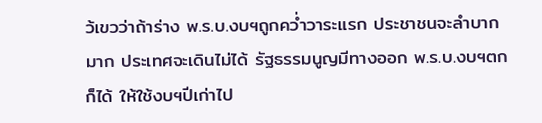ว้เขวว่าถ้าร่าง พ.ร.บ.งบฯถูกคว่ำวาระแรก ประชาชนจะลำบากมาก ประเทศจะเดินไม่ได้ รัฐธรรมนูญมีทางออก พ.ร.บ.งบฯตกก็ได้ ให้ใช้งบฯปีเก่าไป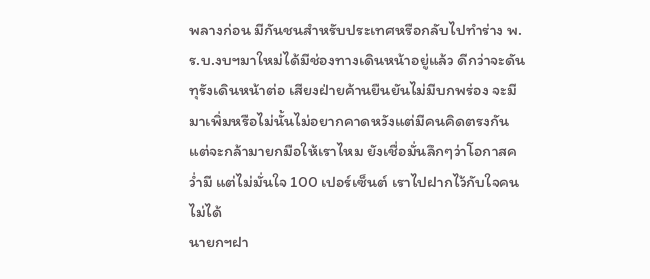พลางก่อน มีกันชนสำหรับประเทศหรือกลับไปทำร่าง พ.ร.บ.งบฯมาใหม่ได้มีช่องทางเดินหน้าอยู่แล้ว ดีกว่าจะดันทุรังเดินหน้าต่อ เสียงฝ่ายค้านยืนยันไม่มีบกพร่อง จะมีมาเพิ่มหรือไม่นั้นไม่อยากคาดหวังแต่มีคนคิดตรงกัน แต่จะกล้ามายกมือให้เราไหม ยังเชื่อมั่นลึกๆว่าโอกาสคว่ำมี แต่ไม่มั่นใจ 100 เปอร์เซ็นต์ เราไปฝากไว้กับใจคนไม่ได้
นายกฯฝา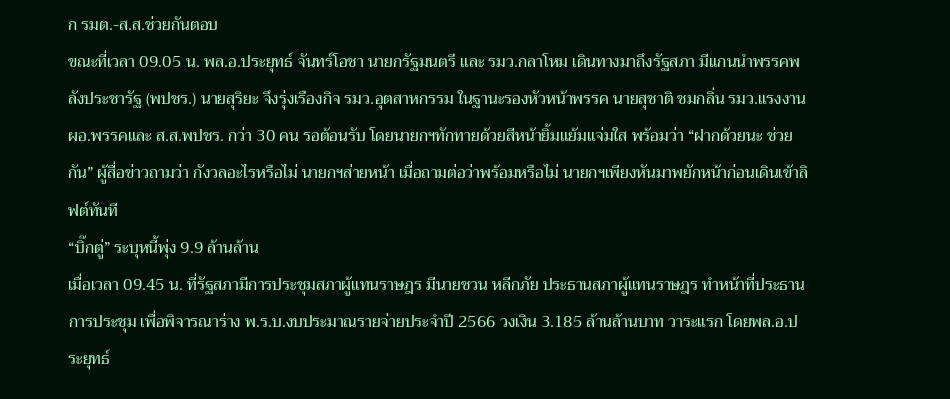ก รมต.-ส.ส.ช่วยกันตอบ
ขณะที่เวลา 09.05 น. พล.อ.ประยุทธ์ จันทร์โอชา นายกรัฐมนตรี และ รมว.กลาโหม เดินทางมาถึงรัฐสภา มีแกนนำพรรคพลังประชารัฐ (พปชร.) นายสุริยะ จึงรุ่งเรืองกิจ รมว.อุตสาหกรรม ในฐานะรองหัวหน้าพรรค นายสุชาติ ชมกลิ่น รมว.แรงงาน ผอ.พรรคและ ส.ส.พปชร. กว่า 30 คน รอต้อนรับ โดยนายกฯทักทายด้วยสีหน้ายิ้มแย้มแจ่มใส พร้อมว่า “ฝากด้วยนะ ช่วยกัน” ผู้สื่อข่าวถามว่า กังวลอะไรหรือไม่ นายกฯส่ายหน้า เมื่อถามต่อว่าพร้อมหรือไม่ นายกฯเพียงหันมาพยักหน้าก่อนเดินเข้าลิฟต์ทันที
“บิ๊กตู่” ระบุหนี้พุ่ง 9.9 ล้านล้าน
เมื่อเวลา 09.45 น. ที่รัฐสภามีการประชุมสภาผู้แทนราษฎร มีนายชวน หลีกภัย ประธานสภาผู้แทนราษฎร ทำหน้าที่ประธานการประชุม เพื่อพิจารณาร่าง พ.ร.บ.งบประมาณรายจ่ายประจำปี 2566 วงเงิน 3.185 ล้านล้านบาท วาระแรก โดยพล.อ.ประยุทธ์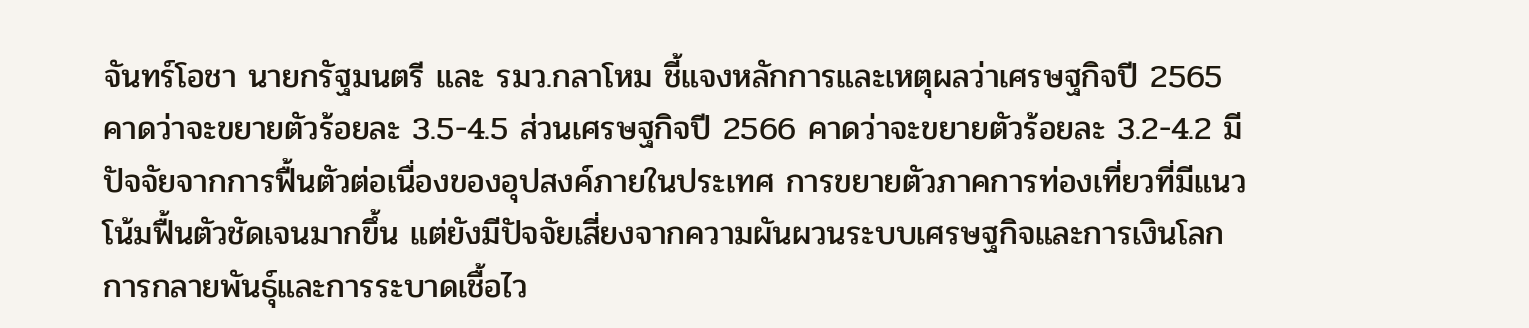จันทร์โอชา นายกรัฐมนตรี และ รมว.กลาโหม ชี้แจงหลักการและเหตุผลว่าเศรษฐกิจปี 2565 คาดว่าจะขยายตัวร้อยละ 3.5-4.5 ส่วนเศรษฐกิจปี 2566 คาดว่าจะขยายตัวร้อยละ 3.2-4.2 มีปัจจัยจากการฟื้นตัวต่อเนื่องของอุปสงค์ภายในประเทศ การขยายตัวภาคการท่องเที่ยวที่มีแนวโน้มฟื้นตัวชัดเจนมากขึ้น แต่ยังมีปัจจัยเสี่ยงจากความผันผวนระบบเศรษฐกิจและการเงินโลก การกลายพันธุ์และการระบาดเชื้อไว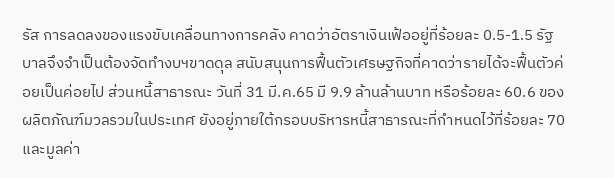รัส การลดลงของแรงขับเคลื่อนทางการคลัง คาดว่าอัตราเงินเฟ้ออยู่ที่ร้อยละ 0.5-1.5 รัฐบาลจึงจำเป็นต้องจัดทำงบฯขาดดุล สนับสนุนการฟื้นตัวเศรษฐกิจที่คาดว่ารายได้จะฟื้นตัวค่อยเป็นค่อยไป ส่วนหนี้สาธารณะ วันที่ 31 มี.ค.65 มี 9.9 ล้านล้านบาท หรือร้อยละ 60.6 ของผลิตภัณฑ์มวลรวมในประเทศ ยังอยู่ภายใต้กรอบบริหารหนี้สาธารณะที่กำหนดไว้ที่ร้อยละ 70 และมูลค่า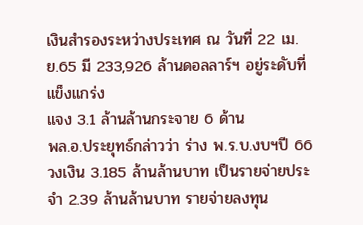เงินสำรองระหว่างประเทศ ณ วันที่ 22 เม.ย.65 มี 233,926 ล้านดอลลาร์ฯ อยู่ระดับที่แข็งแกร่ง
แจง 3.1 ล้านล้านกระจาย 6 ด้าน
พล.อ.ประยุทธ์กล่าวว่า ร่าง พ.ร.บ.งบฯปี 66 วงเงิน 3.185 ล้านล้านบาท เป็นรายจ่ายประจำ 2.39 ล้านล้านบาท รายจ่ายลงทุน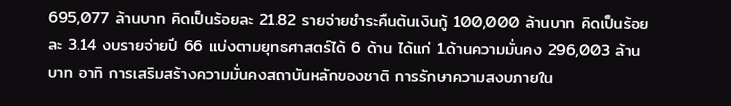695,077 ล้านบาท คิดเป็นร้อยละ 21.82 รายจ่ายชำระคืนต้นเงินกู้ 100,000 ล้านบาท คิดเป็นร้อยละ 3.14 งบรายจ่ายปี 66 แบ่งตามยุทธศาสตร์ได้ 6 ด้าน ได้แก่ 1.ด้านความมั่นคง 296,003 ล้านบาท อาทิ การเสริมสร้างความมั่นคงสถาบันหลักของชาติ การรักษาความสงบภายใน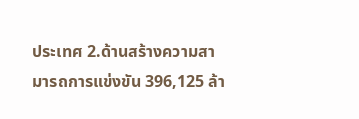ประเทศ 2.ด้านสร้างความสามารถการแข่งขัน 396,125 ล้า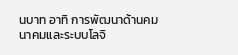นบาท อาทิ การพัฒนาด้านคมนาคมและระบบโลจิ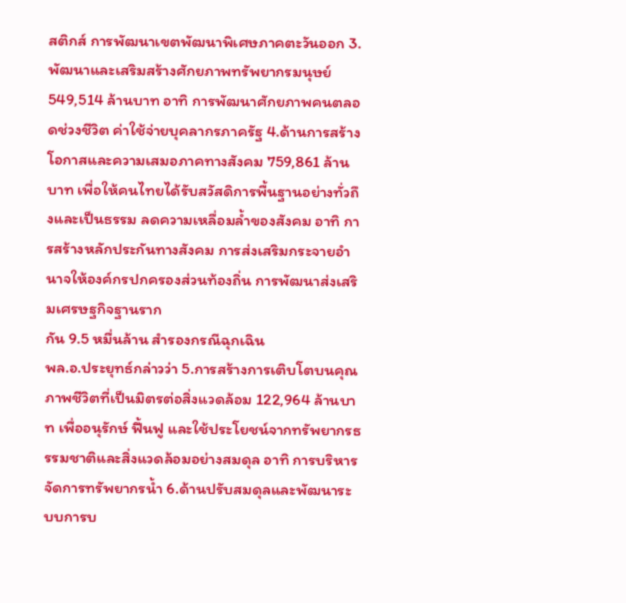สติกส์ การพัฒนาเขตพัฒนาพิเศษภาคตะวันออก 3.พัฒนาและเสริมสร้างศักยภาพทรัพยากรมนุษย์ 549,514 ล้านบาท อาทิ การพัฒนาศักยภาพคนตลอดช่วงชีวิต ค่าใช้จ่ายบุคลากรภาครัฐ 4.ด้านการสร้างโอกาสและความเสมอภาคทางสังคม 759,861 ล้านบาท เพื่อให้คนไทยได้รับสวัสดิการพื้นฐานอย่างทั่วถึงและเป็นธรรม ลดความเหลื่อมล้ำของสังคม อาทิ การสร้างหลักประกันทางสังคม การส่งเสริมกระจายอำนาจให้องค์กรปกครองส่วนท้องถิ่น การพัฒนาส่งเสริมเศรษฐกิจฐานราก
กัน 9.5 หมื่นล้าน สำรองกรณีฉุกเฉิน
พล.อ.ประยุทธ์กล่าวว่า 5.การสร้างการเติบโตบนคุณภาพชีวิตที่เป็นมิตรต่อสิ่งแวดล้อม 122,964 ล้านบาท เพื่ออนุรักษ์ ฟื้นฟู และใช้ประโยชน์จากทรัพยากรธรรมชาติและสิ่งแวดล้อมอย่างสมดุล อาทิ การบริหารจัดการทรัพยากรน้ำ 6.ด้านปรับสมดุลและพัฒนาระบบการบ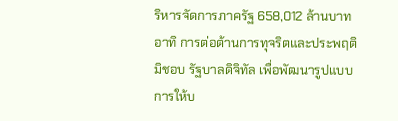ริหารจัดการภาครัฐ 658,012 ล้านบาท อาทิ การต่อต้านการทุจริตและประพฤติมิชอบ รัฐบาลดิจิทัล เพื่อพัฒนารูปแบบการให้บ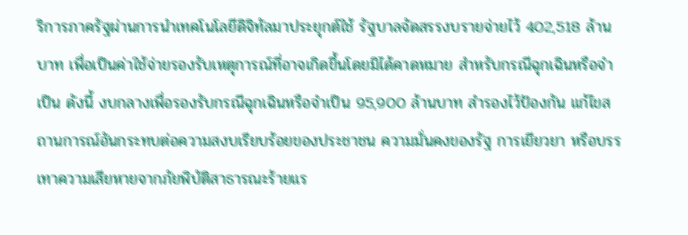ริการภาครัฐผ่านการนำเทคโนโลยีดิจิทัลมาประยุกต์ใช้ รัฐบาลจัดสรรงบรายจ่ายไว้ 402,518 ล้านบาท เพื่อเป็นค่าใช้จ่ายรองรับเหตุการณ์ที่อาจเกิดขึ้นโดยมิได้คาดหมาย สำหรับกรณีฉุกเฉินหรือจำเป็น ดังนี้ งบกลางเพื่อรองรับกรณีฉุกเฉินหรือจำเป็น 95,900 ล้านบาท สำรองไว้ป้องกัน แก้ไขสถานการณ์อันกระทบต่อความสงบเรียบร้อยของประชาชน ความมั่นคงของรัฐ การเยียวยา หรือบรรเทาความเสียหายจากภัยพิบัติสาธารณะร้ายแร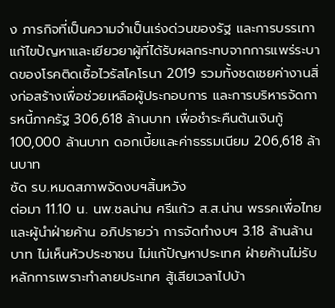ง ภารกิจที่เป็นความจำเป็นเร่งด่วนของรัฐ และการบรรเทา แก้ไขปัญหาและเยียวยาผู้ที่ได้รับผลกระทบจากการแพร่ระบาดของโรคติดเชื้อไวรัสโคโรนา 2019 รวมทั้งชดเชยค่างานสิ่งก่อสร้างเพื่อช่วยเหลือผู้ประกอบการ และการบริหารจัดการหนี้ภาครัฐ 306,618 ล้านบาท เพื่อชำระคืนต้นเงินกู้ 100,000 ล้านบาท ดอกเบี้ยและค่าธรรมเนียม 206,618 ล้านบาท
ซัด รบ.หมดสภาพจัดงบฯสิ้นหวัง
ต่อมา 11.10 น. นพ.ชลน่าน ศรีแก้ว ส.ส.น่าน พรรคเพื่อไทย และผู้นำฝ่ายค้าน อภิปรายว่า การจัดทำงบฯ 3.18 ล้านล้านบาท ไม่เห็นหัวประชาชน ไม่แก้ปัญหาประเทศ ฝ่ายค้านไม่รับหลักการเพราะทำลายประเทศ สู้เสียเวลาไปบ้า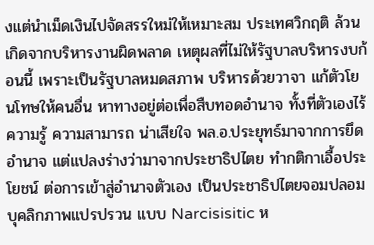งแต่นำเม็ดเงินไปจัดสรรใหม่ให้เหมาะสม ประเทศวิกฤติ ล้วนเกิดจากบริหารงานผิดพลาด เหตุผลที่ไม่ให้รัฐบาลบริหารงบก้อนนี้ เพราะเป็นรัฐบาลหมดสภาพ บริหารด้วยวาจา แก้ตัวโยนโทษให้คนอื่น หาทางอยู่ต่อเพื่อสืบทอดอำนาจ ทั้งที่ตัวเองไร้ความรู้ ความสามารถ น่าเสียใจ พล.อ.ประยุทธ์มาจากการยึดอำนาจ แต่แปลงร่างว่ามาจากประชาธิปไตย ทำกติกาเอื้อประโยชน์ ต่อการเข้าสู่อำนาจตัวเอง เป็นประชาธิปไตยจอมปลอม บุคลิกภาพแปรปรวน แบบ Narcisisitic ห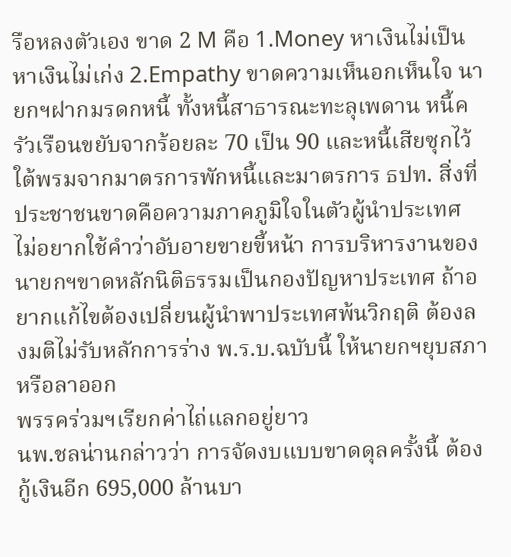รือหลงตัวเอง ขาด 2 M คือ 1.Money หาเงินไม่เป็น หาเงินไม่เก่ง 2.Empathy ขาดความเห็นอกเห็นใจ นายกฯฝากมรดกหนี้ ทั้งหนี้สาธารณะทะลุเพดาน หนี้ครัวเรือนขยับจากร้อยละ 70 เป็น 90 และหนี้เสียซุกไว้ใต้พรมจากมาตรการพักหนี้และมาตรการ ธปท. สิ่งที่ประชาชนขาดคือความภาคภูมิใจในตัวผู้นำประเทศ ไม่อยากใช้คำว่าอับอายขายขี้หน้า การบริหารงานของนายกฯขาดหลักนิติธรรมเป็นกองปัญหาประเทศ ถ้าอยากแก้ไขต้องเปลี่ยนผู้นำพาประเทศพ้นวิกฤติ ต้องลงมติไม่รับหลักการร่าง พ.ร.บ.ฉบับนี้ ให้นายกฯยุบสภาหรือลาออก
พรรคร่วมฯเรียกค่าไถ่แลกอยู่ยาว
นพ.ชลน่านกล่าวว่า การจัดงบแบบขาดดุลครั้งนี้ ต้องกู้เงินอีก 695,000 ล้านบา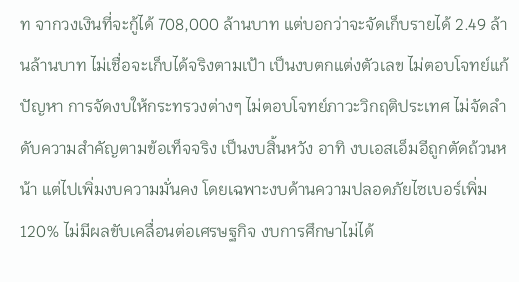ท จากวงเงินที่จะกู้ได้ 708,000 ล้านบาท แต่บอกว่าจะจัดเก็บรายได้ 2.49 ล้านล้านบาท ไม่เชื่อจะเก็บได้จริงตามเป้า เป็นงบตกแต่งตัวเลข ไม่ตอบโจทย์แก้ปัญหา การจัดงบให้กระทรวงต่างๆ ไม่ตอบโจทย์ภาวะวิกฤติประเทศ ไม่จัดลำดับความสำคัญตามข้อเท็จจริง เป็นงบสิ้นหวัง อาทิ งบเอสเอ็มอีถูกตัดถ้วนหน้า แต่ไปเพิ่มงบความมั่นคง โดยเฉพาะงบด้านความปลอดภัยไซเบอร์เพิ่ม 120% ไม่มีผลขับเคลื่อนต่อเศรษฐกิจ งบการศึกษาไม่ได้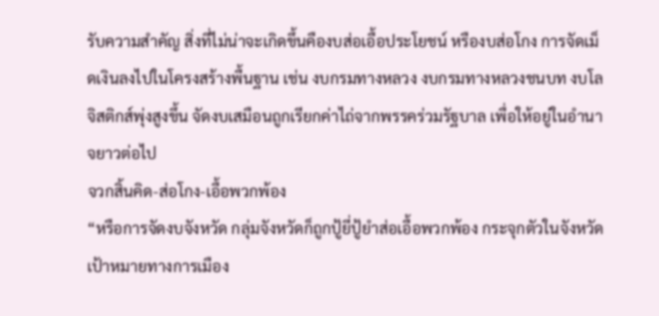รับความสำคัญ สิ่งที่ไม่น่าจะเกิดขึ้นคืองบส่อเอื้อประโยชน์ หรืองบส่อโกง การจัดเม็ดเงินลงไปในโครงสร้างพื้นฐาน เช่น งบกรมทางหลวง งบกรมทางหลวงชนบท งบโลจิสติกส์พุ่งสูงขึ้น จัดงบเสมือนถูกเรียกค่าไถ่จากพรรคร่วมรัฐบาล เพื่อให้อยู่ในอำนาจยาวต่อไป
จวกสิ้นคิด-ส่อโกง-เอื้อพวกพ้อง
“หรือการจัดงบจังหวัด กลุ่มจังหวัดก็ถูกปู้ยี่ปู้ยำส่อเอื้อพวกพ้อง กระจุกตัวในจังหวัดเป้าหมายทางการเมือง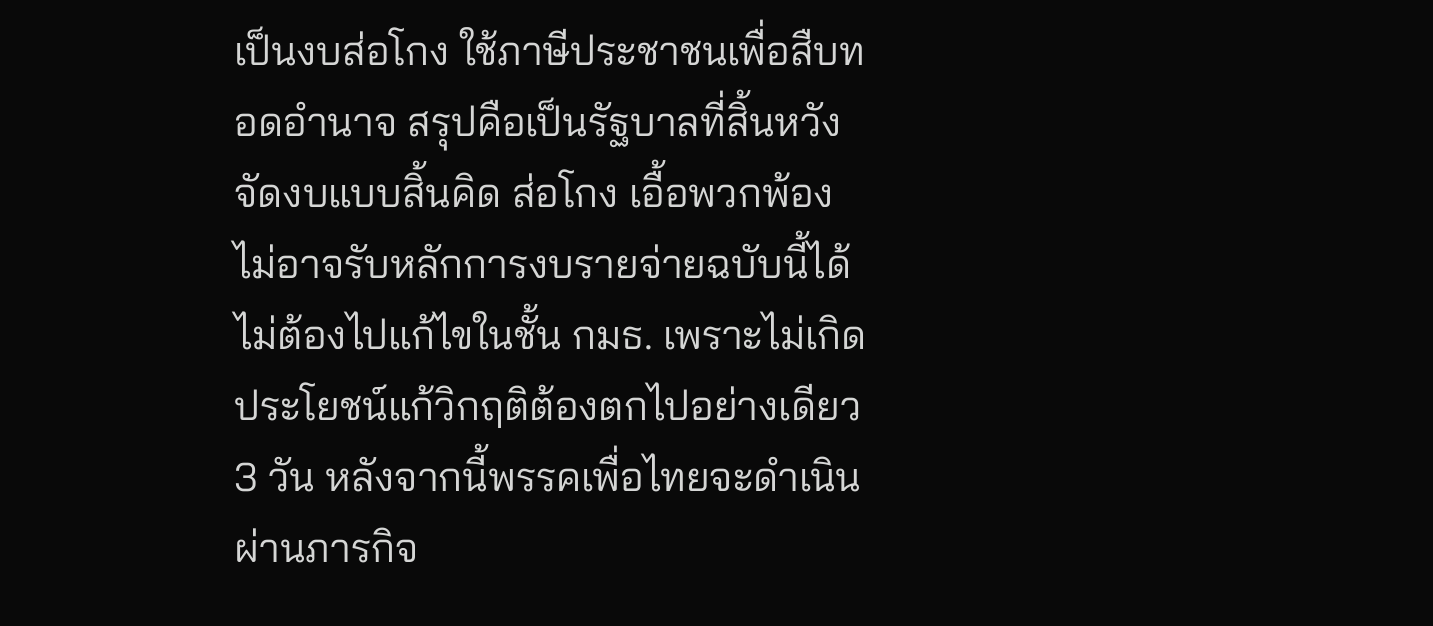เป็นงบส่อโกง ใช้ภาษีประชาชนเพื่อสืบทอดอำนาจ สรุปคือเป็นรัฐบาลที่สิ้นหวัง จัดงบแบบสิ้นคิด ส่อโกง เอื้อพวกพ้อง ไม่อาจรับหลักการงบรายจ่ายฉบับนี้ได้ ไม่ต้องไปแก้ไขในชั้น กมธ. เพราะไม่เกิดประโยชน์แก้วิกฤติต้องตกไปอย่างเดียว 3 วัน หลังจากนี้พรรคเพื่อไทยจะดำเนินผ่านภารกิจ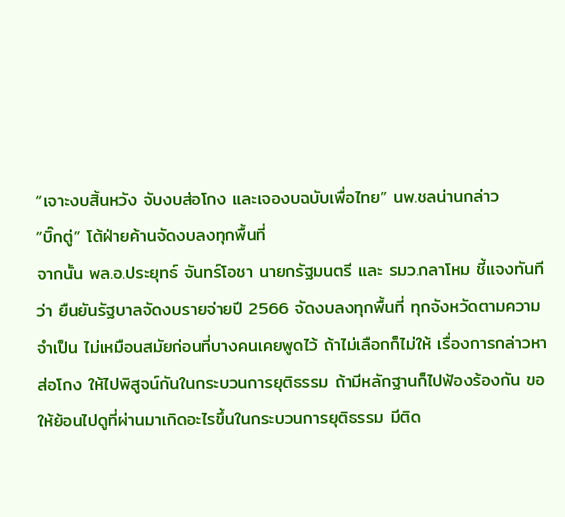“เจาะงบสิ้นหวัง จับงบส่อโกง และเจองบฉบับเพื่อไทย” นพ.ชลน่านกล่าว
“บิ๊กตู่” โต้ฝ่ายค้านจัดงบลงทุกพื้นที่
จากนั้น พล.อ.ประยุทธ์ จันทร์โอชา นายกรัฐมนตรี และ รมว.กลาโหม ชี้แจงทันทีว่า ยืนยันรัฐบาลจัดงบรายจ่ายปี 2566 จัดงบลงทุกพื้นที่ ทุกจังหวัดตามความจำเป็น ไม่เหมือนสมัยก่อนที่บางคนเคยพูดไว้ ถ้าไม่เลือกก็ไม่ให้ เรื่องการกล่าวหาส่อโกง ให้ไปพิสูจน์กันในกระบวนการยุติธรรม ถ้ามีหลักฐานก็ไปฟ้องร้องกัน ขอให้ย้อนไปดูที่ผ่านมาเกิดอะไรขึ้นในกระบวนการยุติธรรม มีติด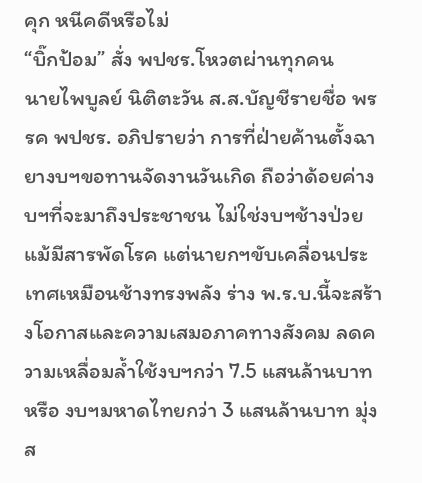คุก หนีคดีหรือไม่
“บิ๊กป้อม” สั่ง พปชร.โหวตผ่านทุกคน
นายไพบูลย์ นิติตะวัน ส.ส.บัญชีรายชื่อ พรรค พปชร. อภิปรายว่า การที่ฝ่ายค้านตั้งฉายางบฯขอทานจัดงานวันเกิด ถือว่าด้อยค่างบฯที่จะมาถึงประชาชน ไม่ใช่งบฯช้างป่วยแม้มีสารพัดโรค แต่นายกฯขับเคลื่อนประเทศเหมือนช้างทรงพลัง ร่าง พ.ร.บ.นี้จะสร้างโอกาสและความเสมอภาคทางสังคม ลดความเหลื่อมล้ำใช้งบฯกว่า 7.5 แสนล้านบาท หรือ งบฯมหาดไทยกว่า 3 แสนล้านบาท มุ่งส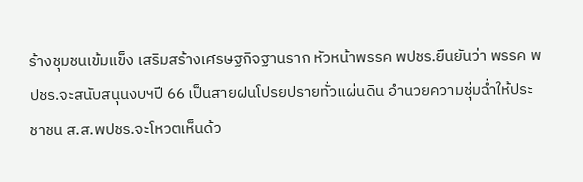ร้างชุมชนเข้มแข็ง เสริมสร้างเศรษฐกิจฐานราก หัวหน้าพรรค พปชร.ยืนยันว่า พรรค พปชร.จะสนับสนุนงบฯปี 66 เป็นสายฝนโปรยปรายทั่วแผ่นดิน อำนวยความชุ่มฉ่ำให้ประชาชน ส.ส.พปชร.จะโหวตเห็นด้ว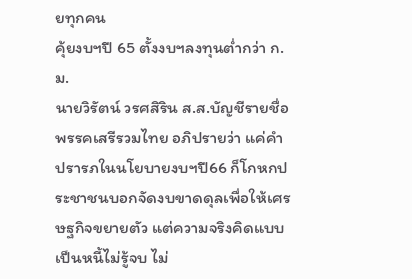ยทุกคน
คุ้ยงบฯปี 65 ตั้งงบฯลงทุนต่ำกว่า ก.ม.
นายวิรัตน์ วรศสิริน ส.ส.บัญชีรายชื่อ พรรคเสรีรวมไทย อภิปรายว่า แค่คำปรารภในนโยบายงบฯปี66 ก็โกหกประชาชนบอกจัดงบขาดดุลเพื่อให้เศรษฐกิจขยายตัว แต่ความจริงคิดแบบเป็นหนี้ไม่รู้จบ ไม่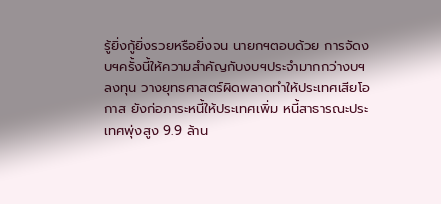รู้ยิ่งกู้ยิ่งรวยหรือยิ่งจน นายกฯตอบด้วย การจัดงบฯครั้งนี้ให้ความสำคัญกับงบฯประจำมากกว่างบฯลงทุน วางยุทธศาสตร์ผิดพลาดทำให้ประเทศเสียโอกาส ยังก่อภาระหนี้ให้ประเทศเพิ่ม หนี้สาธารณะประเทศพุ่งสูง 9.9 ล้าน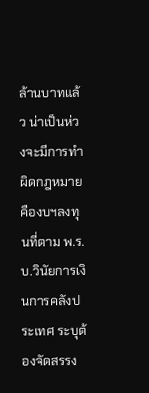ล้านบาทแล้ว น่าเป็นห่วงจะมีการทำผิดกฎหมายคืองบฯลงทุนที่ตาม พ.ร.บ.วินัยการเงินการคลังประเทศ ระบุต้องจัดสรรง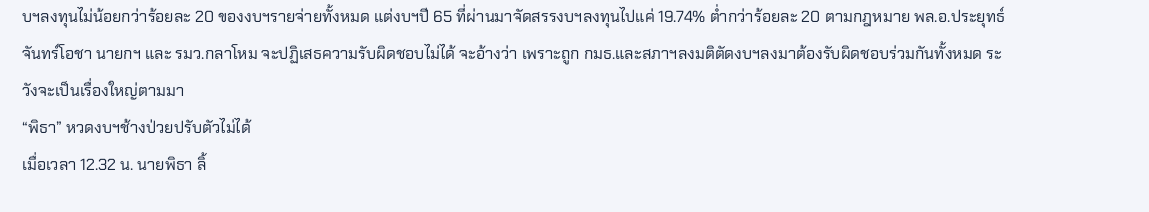บฯลงทุนไม่น้อยกว่าร้อยละ 20 ของงบฯรายจ่ายทั้งหมด แต่งบฯปี 65 ที่ผ่านมาจัดสรรงบฯลงทุนไปแค่ 19.74% ต่ำกว่าร้อยละ 20 ตามกฎหมาย พล.อ.ประยุทธ์ จันทร์โอชา นายกฯ และ รมว.กลาโหม จะปฏิเสธความรับผิดชอบไม่ได้ จะอ้างว่า เพราะถูก กมธ.และสภาฯลงมติตัดงบฯลงมาต้องรับผิดชอบร่วมกันทั้งหมด ระวังจะเป็นเรื่องใหญ่ตามมา
“พิธา” หวดงบฯช้างป่วยปรับตัวไม่ได้
เมื่อเวลา 12.32 น. นายพิธา ลิ้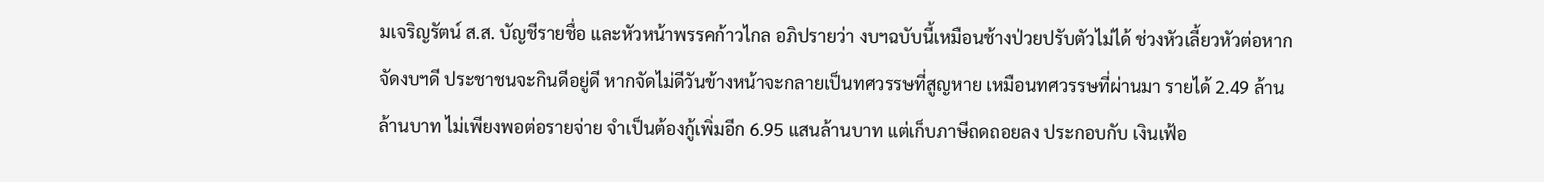มเจริญรัตน์ ส.ส. บัญชีรายชื่อ และหัวหน้าพรรคก้าวไกล อภิปรายว่า งบฯฉบับนี้เหมือนช้างป่วยปรับตัวไม่ได้ ช่วงหัวเลี้ยวหัวต่อหากจัดงบฯดี ประชาชนจะกินดีอยู่ดี หากจัดไม่ดีวันข้างหน้าจะกลายเป็นทศวรรษที่สูญหาย เหมือนทศวรรษที่ผ่านมา รายได้ 2.49 ล้านล้านบาท ไม่เพียงพอต่อรายจ่าย จำเป็นต้องกู้เพิ่มอีก 6.95 แสนล้านบาท แต่เก็บภาษีถดถอยลง ประกอบกับ เงินเฟ้อ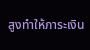สูงทำให้ภาระเงิน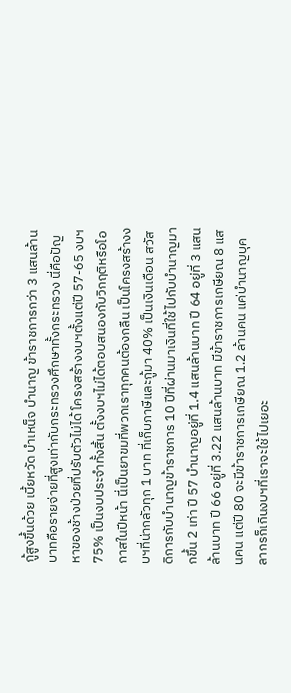กู้สูงขึ้นด้วย เบี้ยหวัด บำเหน็จ บำนาญ ข้าราชการกว่า 3 แสนล้านบาทคือรายจ่ายที่สูงเท่ากับกระทรวงศึกษาทั้งกระทรวง นี่คือปัญหาของช้างป่วยที่ปรับตัวไม่ได้ โครงสร้างงบฯตั้งแต่ปี 57-65 งบฯ 75% เป็นงบประจำทั้งสิ้น ตั้งงบฯไม่ได้ตอบสนองกับวิกฤติหรือโอกาสในปีหน้า นี่เป็นยาขมที่พวกเราทุกคนต้องกลืน เป็นโครงสร้างงบฯที่น่ากลัวทุก 1 บาท ที่เก็บภาษีและกู้มา 40% เป็นเงินเดือน สวัสดิการกับบำนาญข้าราชการ 10 ปีที่ผ่านมาเงินที่ใช้ไปกับบำนาญมากขึ้น 2 เท่า ปี 57 บำนาญอยู่ที่ 1.4 แสนล้านบาท ปี 64 อยู่ที่ 3 แสนล้านบาท ปี 66 อยู่ที่ 3.22 แสนล้านบาท มีข้าราชการเกษียณ 8 แสนคน แต่ปี 80 จะมีข้าราชการเกษียณ 1.2 ล้านคน แค่บำนาญบุคลากรก็เกินงบฯที่เราจะใช้ไปเยอะ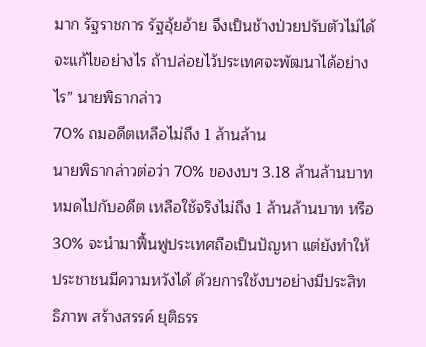มาก รัฐราชการ รัฐอุ้ยอ้าย จึงเป็นช้างป่วยปรับตัวไม่ได้ จะแก้ไขอย่างไร ถ้าปล่อยไว้ประเทศจะพัฒนาได้อย่างไร” นายพิธากล่าว
70% ถมอดีตเหลือไม่ถึง 1 ล้านล้าน
นายพิธากล่าวต่อว่า 70% ของงบฯ 3.18 ล้านล้านบาทหมดไปกับอดีต เหลือใช้จริงไม่ถึง 1 ล้านล้านบาท หรือ 30% จะนำมาฟื้นฟูประเทศถือเป็นปัญหา แต่ยังทำให้ประชาชนมีความหวังได้ ด้วยการใช้งบฯอย่างมีประสิทธิภาพ สร้างสรรค์ ยุติธรร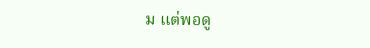ม แต่พอดู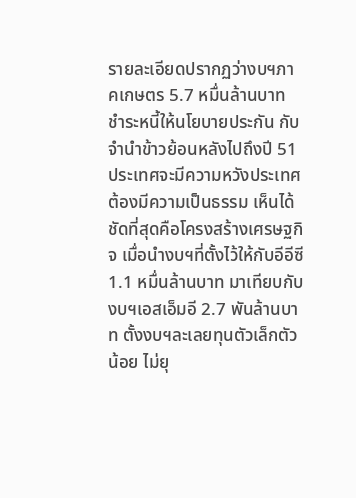รายละเอียดปรากฏว่างบฯภาคเกษตร 5.7 หมื่นล้านบาท ชำระหนี้ให้นโยบายประกัน กับจำนำข้าวย้อนหลังไปถึงปี 51 ประเทศจะมีความหวังประเทศต้องมีความเป็นธรรม เห็นได้ชัดที่สุดคือโครงสร้างเศรษฐกิจ เมื่อนำงบฯที่ตั้งไว้ให้กับอีอีซี 1.1 หมื่นล้านบาท มาเทียบกับงบฯเอสเอ็มอี 2.7 พันล้านบาท ตั้งงบฯละเลยทุนตัวเล็กตัวน้อย ไม่ยุ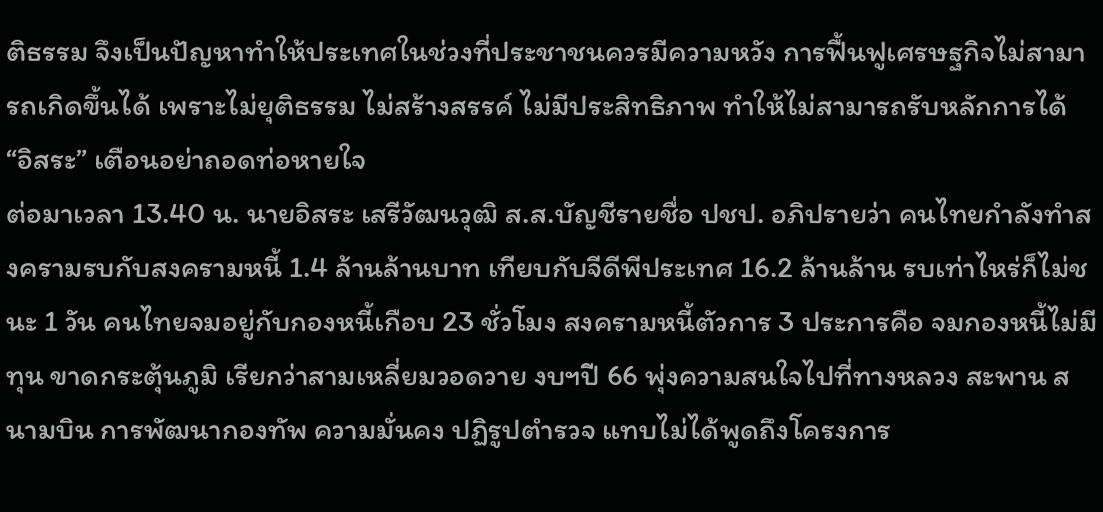ติธรรม จึงเป็นปัญหาทำให้ประเทศในช่วงที่ประชาชนควรมีความหวัง การฟื้นฟูเศรษฐกิจไม่สามารถเกิดขึ้นได้ เพราะไม่ยุติธรรม ไม่สร้างสรรค์ ไม่มีประสิทธิภาพ ทำให้ไม่สามารถรับหลักการได้
“อิสระ” เตือนอย่าถอดท่อหายใจ
ต่อมาเวลา 13.40 น. นายอิสระ เสรีวัฒนวุฒิ ส.ส.บัญชีรายชื่อ ปชป. อภิปรายว่า คนไทยกำลังทำสงครามรบกับสงครามหนี้ 1.4 ล้านล้านบาท เทียบกับจีดีพีประเทศ 16.2 ล้านล้าน รบเท่าไหร่ก็ไม่ชนะ 1 วัน คนไทยจมอยู่กับกองหนี้เกือบ 23 ชั่วโมง สงครามหนี้ตัวการ 3 ประการคือ จมกองหนี้ไม่มีทุน ขาดกระตุ้นภูมิ เรียกว่าสามเหลี่ยมวอดวาย งบฯปี 66 พุ่งความสนใจไปที่ทางหลวง สะพาน สนามบิน การพัฒนากองทัพ ความมั่นคง ปฏิรูปตำรวจ แทบไม่ได้พูดถึงโครงการ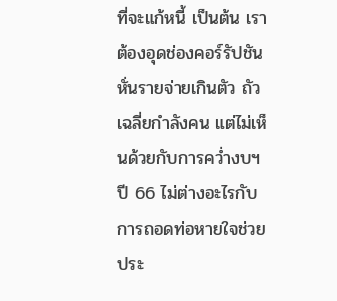ที่จะแก้หนี้ เป็นต้น เราต้องอุดช่องคอร์รัปชัน หั่นรายจ่ายเกินตัว ถัวเฉลี่ยกำลังคน แต่ไม่เห็นด้วยกับการคว่ำงบฯปี 66 ไม่ต่างอะไรกับการถอดท่อหายใจช่วยประ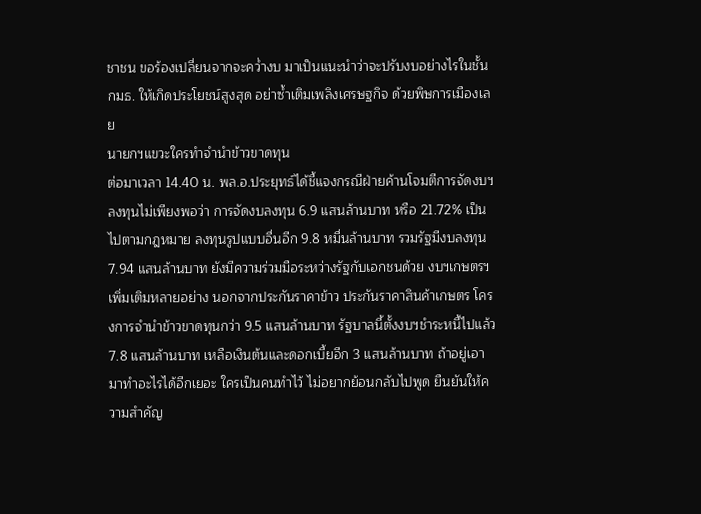ชาชน ขอร้องเปลี่ยนจากจะคว่ำงบ มาเป็นแนะนำว่าจะปรับงบอย่างไรในชั้น กมธ. ให้เกิดประโยชน์สูงสุด อย่าซ้ำเติมเพลิงเศรษฐกิจ ด้วยพิษการเมืองเลย
นายกฯแขวะใครทำจำนำข้าวขาดทุน
ต่อมาเวลา 14.40 น. พล.อ.ประยุทธ์ได้ชี้แจงกรณีฝ่ายค้านโจมตีการจัดงบฯลงทุนไม่เพียงพอว่า การจัดงบลงทุน 6.9 แสนล้านบาท หรือ 21.72% เป็นไปตามกฎหมาย ลงทุนรูปแบบอื่นอีก 9.8 หมื่นล้านบาท รวมรัฐมีงบลงทุน 7.94 แสนล้านบาท ยังมีความร่วมมือระหว่างรัฐกับเอกชนด้วย งบฯเกษตรฯเพิ่มเติมหลายอย่าง นอกจากประกันราคาข้าว ประกันราคาสินค้าเกษตร โครงการจำนำข้าวขาดทุนกว่า 9.5 แสนล้านบาท รัฐบาลนี้ตั้งงบฯชำระหนี้ไปแล้ว 7.8 แสนล้านบาท เหลือเงินต้นและดอกเบี้ยอีก 3 แสนล้านบาท ถ้าอยู่เอามาทำอะไรได้อีกเยอะ ใครเป็นคนทำไว้ ไม่อยากย้อนกลับไปพูด ยืนยันให้ความสำคัญ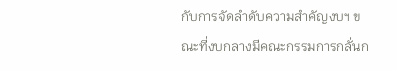กับการจัดลำดับความสำคัญงบฯ ขณะที่งบกลางมีคณะกรรมการกลั่นก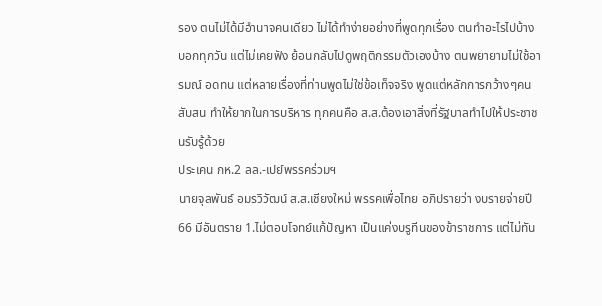รอง ตนไม่ได้มีอำนาจคนเดียว ไม่ได้ทำง่ายอย่างที่พูดทุกเรื่อง ตนทำอะไรไปบ้างบอกทุกวัน แต่ไม่เคยฟัง ย้อนกลับไปดูพฤติกรรมตัวเองบ้าง ตนพยายามไม่ใช้อารมณ์ อดทน แต่หลายเรื่องที่ท่านพูดไม่ใช่ข้อเท็จจริง พูดแต่หลักการกว้างๆคนสับสน ทำให้ยากในการบริหาร ทุกคนคือ ส.ส.ต้องเอาสิ่งที่รัฐบาลทำไปให้ประชาชนรับรู้ด้วย
ประเคน กห.2 ลล.-เปย์พรรคร่วมฯ
นายจุลพันธ์ อมรวิวัฒน์ ส.ส.เชียงใหม่ พรรคเพื่อไทย อภิปรายว่า งบรายจ่ายปี 66 มีอันตราย 1.ไม่ตอบโจทย์แก้ปัญหา เป็นแค่งบรูทีนของข้าราชการ แต่ไม่ทัน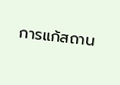การแก้สถาน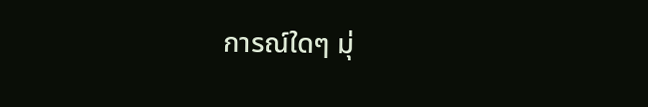การณ์ใดๆ มุ่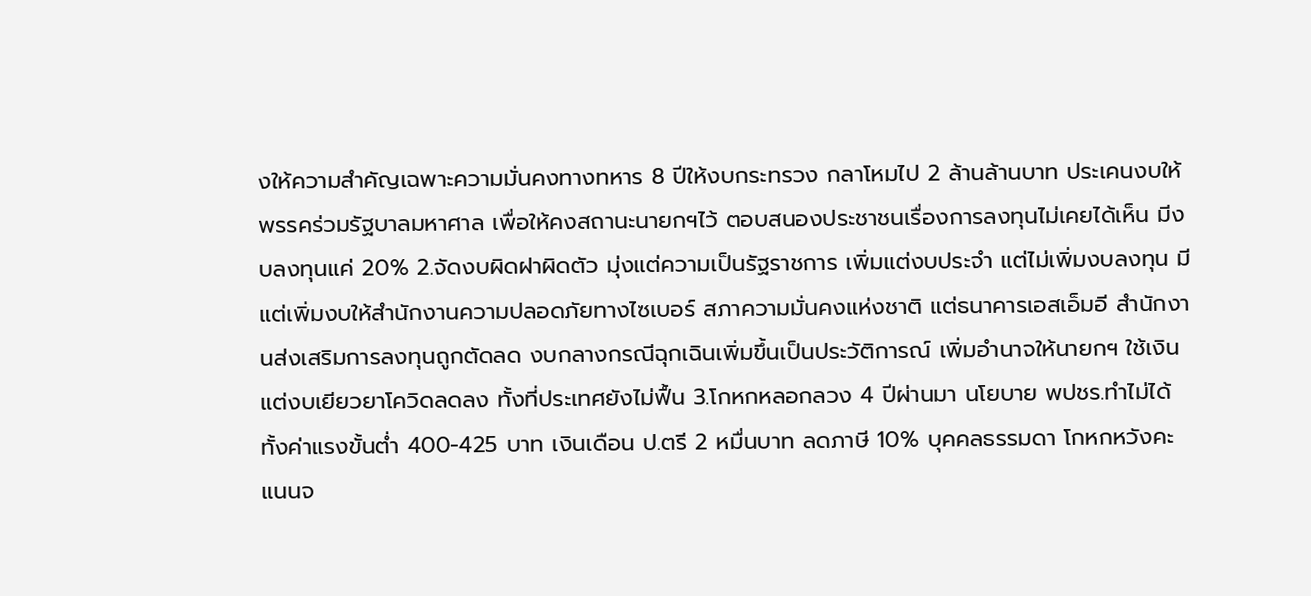งให้ความสำคัญเฉพาะความมั่นคงทางทหาร 8 ปีให้งบกระทรวง กลาโหมไป 2 ล้านล้านบาท ประเคนงบให้พรรคร่วมรัฐบาลมหาศาล เพื่อให้คงสถานะนายกฯไว้ ตอบสนองประชาชนเรื่องการลงทุนไม่เคยได้เห็น มีงบลงทุนแค่ 20% 2.จัดงบผิดฝาผิดตัว มุ่งแต่ความเป็นรัฐราชการ เพิ่มแต่งบประจำ แต่ไม่เพิ่มงบลงทุน มีแต่เพิ่มงบให้สำนักงานความปลอดภัยทางไซเบอร์ สภาความมั่นคงแห่งชาติ แต่ธนาคารเอสเอ็มอี สำนักงานส่งเสริมการลงทุนถูกตัดลด งบกลางกรณีฉุกเฉินเพิ่มขึ้นเป็นประวัติการณ์ เพิ่มอำนาจให้นายกฯ ใช้เงิน แต่งบเยียวยาโควิดลดลง ทั้งที่ประเทศยังไม่ฟื้น 3.โกหกหลอกลวง 4 ปีผ่านมา นโยบาย พปชร.ทำไม่ได้ทั้งค่าแรงขั้นต่ำ 400-425 บาท เงินเดือน ป.ตรี 2 หมื่นบาท ลดภาษี 10% บุคคลธรรมดา โกหกหวังคะแนนจ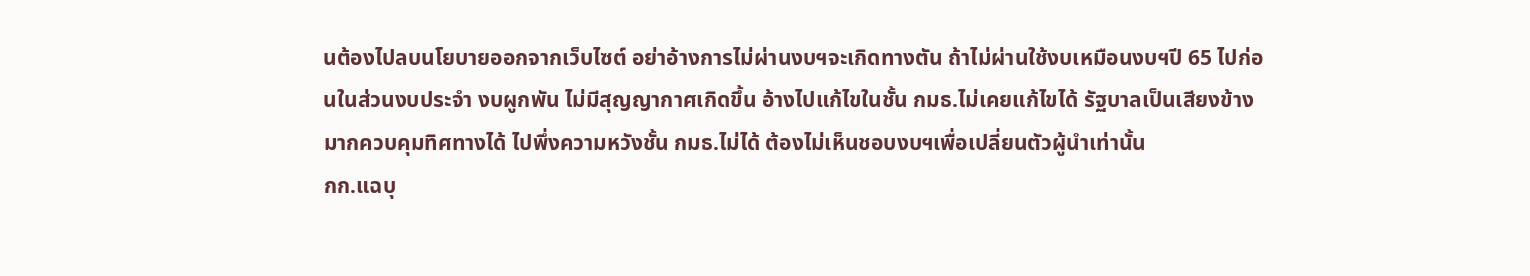นต้องไปลบนโยบายออกจากเว็บไซต์ อย่าอ้างการไม่ผ่านงบฯจะเกิดทางตัน ถ้าไม่ผ่านใช้งบเหมือนงบฯปี 65 ไปก่อนในส่วนงบประจำ งบผูกพัน ไม่มีสุญญากาศเกิดขึ้น อ้างไปแก้ไขในชั้น กมธ.ไม่เคยแก้ไขได้ รัฐบาลเป็นเสียงข้างมากควบคุมทิศทางได้ ไปพึ่งความหวังชั้น กมธ.ไม่ได้ ต้องไม่เห็นชอบงบฯเพื่อเปลี่ยนตัวผู้นำเท่านั้น
กก.แฉบุ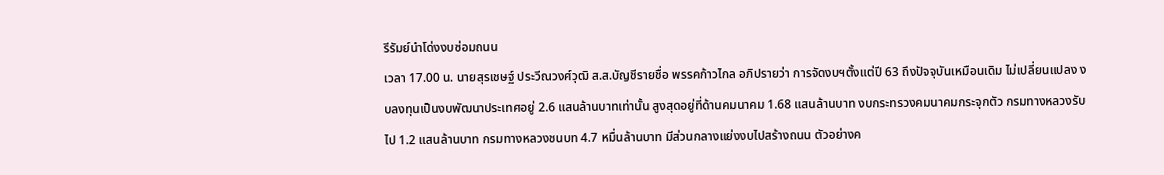รีรัมย์นำโด่งงบซ่อมถนน
เวลา 17.00 น. นายสุรเชษฐ์ ประวีณวงศ์วุฒิ ส.ส.บัญชีรายชื่อ พรรคก้าวไกล อภิปรายว่า การจัดงบฯตั้งแต่ปี 63 ถึงปัจจุบันเหมือนเดิม ไม่เปลี่ยนแปลง งบลงทุนเป็นงบพัฒนาประเทศอยู่ 2.6 แสนล้านบาทเท่านั้น สูงสุดอยู่ที่ด้านคมนาคม 1.68 แสนล้านบาท งบกระทรวงคมนาคมกระจุกตัว กรมทางหลวงรับไป 1.2 แสนล้านบาท กรมทางหลวงชนบท 4.7 หมื่นล้านบาท มีส่วนกลางแย่งงบไปสร้างถนน ตัวอย่างค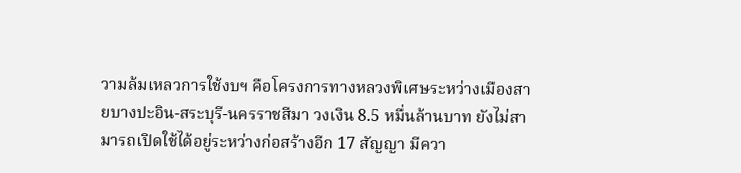วามล้มเหลวการใช้งบฯ คือโครงการทางหลวงพิเศษระหว่างเมืองสายบางปะอิน-สระบุรี-นครราชสีมา วงเงิน 8.5 หมื่นล้านบาท ยังไม่สามารถเปิดใช้ได้อยู่ระหว่างก่อสร้างอีก 17 สัญญา มีควา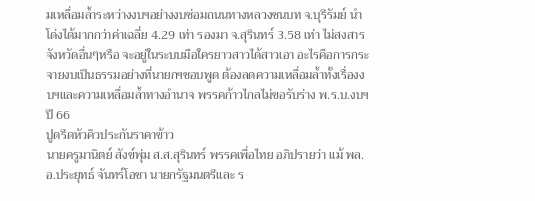มเหลื่อมล้ำระหว่างงบฯอย่างงบซ่อมถนนทางหลวงชนบท จ.บุรีรัมย์ นำโด่งได้มากกว่าค่าเฉลี่ย 4.29 เท่า รองมา จ.สุรินทร์ 3.58 เท่า ไม่สงสารจังหวัดอื่นๆหรือ จะอยู่ในระบบมือใครยาวสาวได้สาวเอา อะไรคือการกระจายงบเป็นธรรมอย่างที่นายกฯชอบพูด ต้องลดความเหลื่อมล้ำทั้งเรื่องงบฯและความเหลื่อมล้ำทางอำนาจ พรรคก้าวไกลไม่ขอรับร่าง พ.ร.บ.งบฯปี 66
ปูดรีดหัวคิวประกันราคาข้าว
นายครูมานิตย์ สังข์พุ่ม ส.ส.สุรินทร์ พรรคเพื่อไทย อภิปรายว่า แม้ พล.อ.ประยุทธ์ จันทร์โอชา นายกรัฐมนตรีและ ร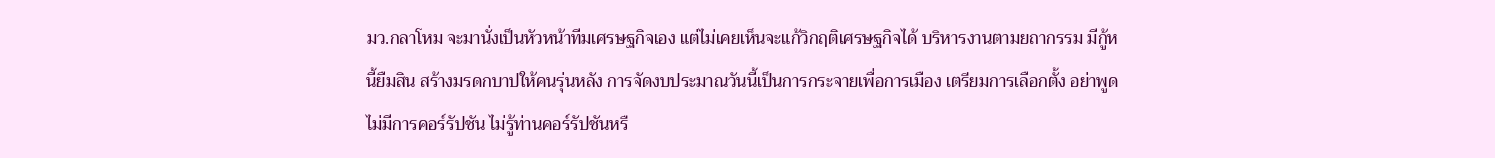มว.กลาโหม จะมานั่งเป็นหัวหน้าทีมเศรษฐกิจเอง แต่ไม่เคยเห็นจะแก้วิกฤติเศรษฐกิจได้ บริหารงานตามยถากรรม มีกู้หนี้ยืมสิน สร้างมรดกบาปให้คนรุ่นหลัง การจัดงบประมาณวันนี้เป็นการกระจายเพื่อการเมือง เตรียมการเลือกตั้ง อย่าพูดไม่มีการคอร์รัปชัน ไม่รู้ท่านคอร์รัปชันหรื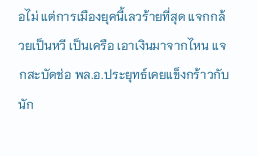อไม่ แต่การเมืองยุคนี้เลวร้ายที่สุด แจกกล้วยเป็นหวี เป็นเครือ เอาเงินมาจากไหน แจกสะบัดช่อ พล.อ.ประยุทธ์เคยแข็งกร้าวกับนัก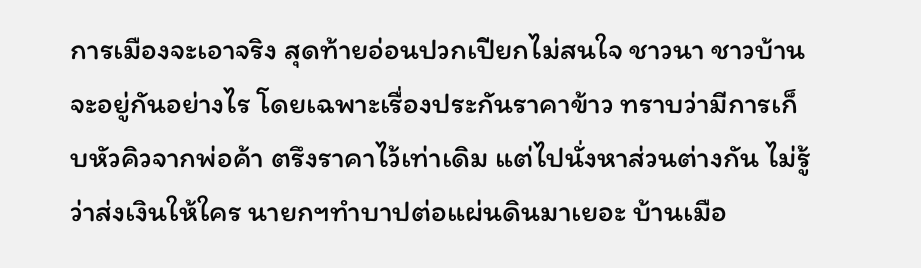การเมืองจะเอาจริง สุดท้ายอ่อนปวกเปียกไม่สนใจ ชาวนา ชาวบ้านจะอยู่กันอย่างไร โดยเฉพาะเรื่องประกันราคาข้าว ทราบว่ามีการเก็บหัวคิวจากพ่อค้า ตรึงราคาไว้เท่าเดิม แต่ไปนั่งหาส่วนต่างกัน ไม่รู้ว่าส่งเงินให้ใคร นายกฯทำบาปต่อแผ่นดินมาเยอะ บ้านเมือ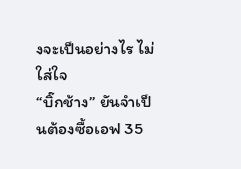งจะเป็นอย่างไร ไม่ใส่ใจ
“บิ๊กช้าง” ยันจำเป็นต้องซื้อเอฟ 35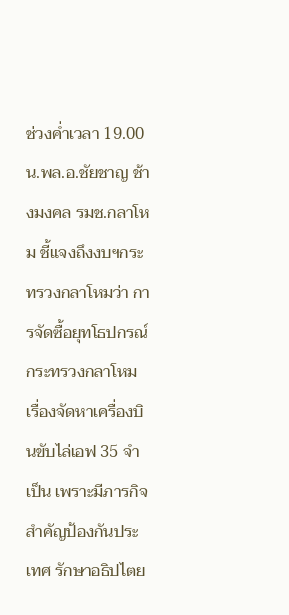ช่วงค่ำเวลา 19.00 น.พล.อ.ชัยชาญ ช้างมงคล รมช.กลาโหม ชี้แจงถึงงบฯกระทรวงกลาโหมว่า การจัดซื้อยุทโธปกรณ์กระทรวงกลาโหม เรื่องจัดหาเครื่องบินขับไล่เอฟ 35 จำเป็น เพราะมีภารกิจสำคัญป้องกันประเทศ รักษาอธิปไตย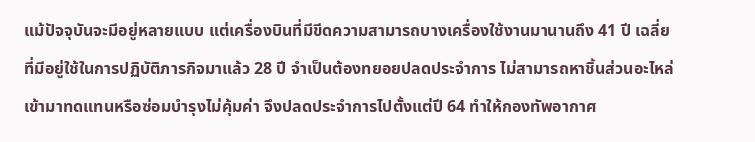แม้ปัจจุบันจะมีอยู่หลายแบบ แต่เครื่องบินที่มีขีดความสามารถบางเครื่องใช้งานมานานถึง 41 ปี เฉลี่ยที่มีอยู่ใช้ในการปฏิบัติภารกิจมาแล้ว 28 ปี จำเป็นต้องทยอยปลดประจำการ ไม่สามารถหาชิ้นส่วนอะไหล่เข้ามาทดแทนหรือซ่อมบำรุงไม่คุ้มค่า จึงปลดประจำการไปตั้งแต่ปี 64 ทำให้กองทัพอากาศ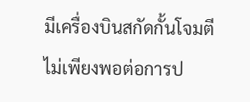มีเครื่องบินสกัดกั้นโจมตีไม่เพียงพอต่อการป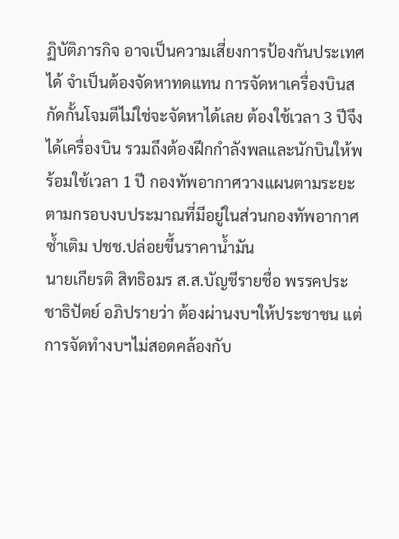ฏิบัติภารกิจ อาจเป็นความเสี่ยงการป้องกันประเทศได้ จำเป็นต้องจัดหาทดแทน การจัดหาเครื่องบินสกัดกั้นโจมตีไม่ใช่จะจัดหาได้เลย ต้องใช้เวลา 3 ปีจึงได้เครื่องบิน รวมถึงต้องฝึกกำลังพลและนักบินให้พร้อมใช้เวลา 1 ปี กองทัพอากาศวางแผนตามระยะตามกรอบงบประมาณที่มีอยู่ในส่วนกองทัพอากาศ
ซ้ำเติม ปชช.ปล่อยขึ้นราคาน้ำมัน
นายเกียรติ สิทธิอมร ส.ส.บัญชีรายชื่อ พรรคประชาธิปัตย์ อภิปรายว่า ต้องผ่านงบฯให้ประชาชน แต่การจัดทำงบฯไม่สอดคล้องกับ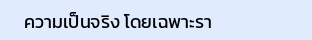ความเป็นจริง โดยเฉพาะรา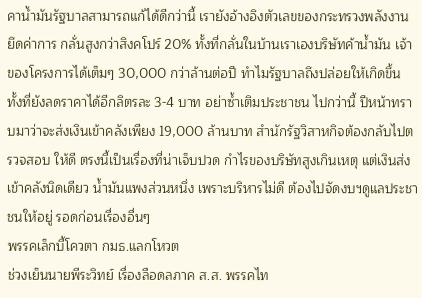คาน้ำมันรัฐบาลสามารถแก้ได้ดีกว่านี้ เรายังอ้างอิงตัวเลขของกระทรวงพลังงาน ยึดค่าการ กลั่นสูงกว่าสิงคโปร์ 20% ทั้งที่กลั่นในบ้านเราเองบริษัทค้าน้ำมัน เจ้าของโครงการได้เต็มๆ 30,000 กว่าล้านต่อปี ทำไมรัฐบาลถึงปล่อยให้เกิดขึ้น ทั้งที่ยังลดราคาได้อีกลิตรละ 3-4 บาท อย่าซ้ำเติมประชาชน ไปกว่านี้ ปีหน้าทราบมาว่าจะส่งเงินเข้าคลังเพียง 19,000 ล้านบาท สำนักรัฐวิสาหกิจต้องกลับไปตรวจสอบ ให้ดี ตรงนี้เป็นเรื่องที่น่าเจ็บปวด กำไรของบริษัทสูงเกินเหตุ แต่เงินส่งเข้าคลังนิดเดียว น้ำมันแพงส่วนหนึ่ง เพราะบริหารไม่ดี ต้องไปจัดงบฯดูแลประชาชนให้อยู่ รอดก่อนเรื่องอื่นๆ
พรรคเล็กบี้โควตา กมธ.แลกโหวต
ช่วงเย็นนายพีระวิทย์ เรื่องลือดลภาค ส.ส. พรรคไท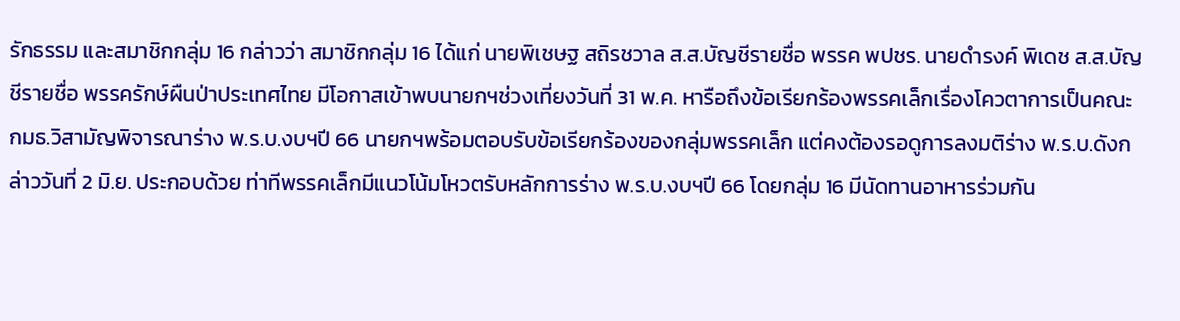รักธรรม และสมาชิกกลุ่ม 16 กล่าวว่า สมาชิกกลุ่ม 16 ได้แก่ นายพิเชษฐ สถิรชวาล ส.ส.บัญชีรายชื่อ พรรค พปชร. นายดำรงค์ พิเดช ส.ส.บัญชีรายชื่อ พรรครักษ์ผืนป่าประเทศไทย มีโอกาสเข้าพบนายกฯช่วงเที่ยงวันที่ 31 พ.ค. หารือถึงข้อเรียกร้องพรรคเล็กเรื่องโควตาการเป็นคณะ กมธ.วิสามัญพิจารณาร่าง พ.ร.บ.งบฯปี 66 นายกฯพร้อมตอบรับข้อเรียกร้องของกลุ่มพรรคเล็ก แต่คงต้องรอดูการลงมติร่าง พ.ร.บ.ดังกล่าววันที่ 2 มิ.ย. ประกอบด้วย ท่าทีพรรคเล็กมีแนวโน้มโหวตรับหลักการร่าง พ.ร.บ.งบฯปี 66 โดยกลุ่ม 16 มีนัดทานอาหารร่วมกัน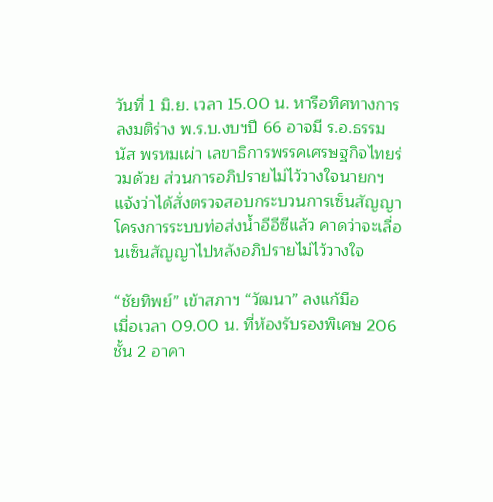วันที่ 1 มิ.ย. เวลา 15.00 น. หารือทิศทางการลงมติร่าง พ.ร.บ.งบฯปี 66 อาจมี ร.อ.ธรรมนัส พรหมเผ่า เลขาธิการพรรคเศรษฐกิจไทยร่วมด้วย ส่วนการอภิปรายไม่ไว้วางใจนายกฯแจ้งว่าได้สั่งตรวจสอบกระบวนการเซ็นสัญญาโครงการระบบท่อส่งน้ำอีอีซีแล้ว คาดว่าจะเลื่อนเซ็นสัญญาไปหลังอภิปรายไม่ไว้วางใจ

“ชัยทิพย์” เข้าสภาฯ “วัฒนา” ลงแก้มือ
เมื่อเวลา 09.00 น. ที่ห้องรับรองพิเศษ 206 ชั้น 2 อาคา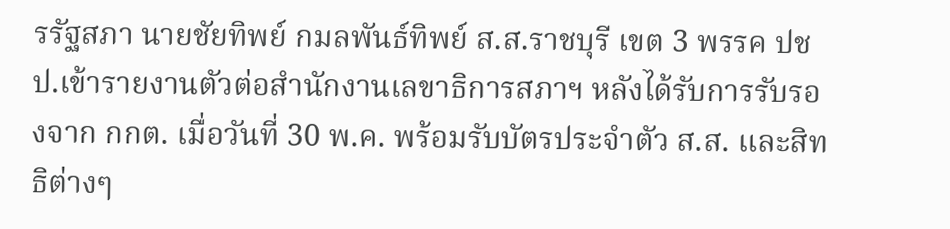รรัฐสภา นายชัยทิพย์ กมลพันธ์ทิพย์ ส.ส.ราชบุรี เขต 3 พรรค ปชป.เข้ารายงานตัวต่อสำนักงานเลขาธิการสภาฯ หลังได้รับการรับรองจาก กกต. เมื่อวันที่ 30 พ.ค. พร้อมรับบัตรประจำตัว ส.ส. และสิทธิต่างๆ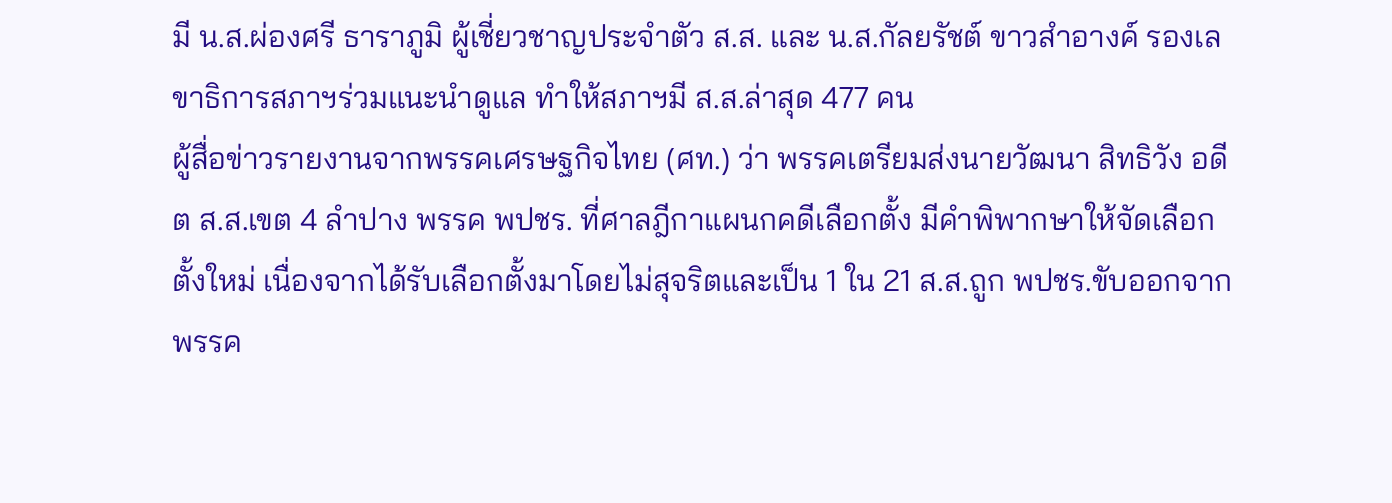มี น.ส.ผ่องศรี ธาราภูมิ ผู้เชี่ยวชาญประจำตัว ส.ส. และ น.ส.กัลยรัชต์ ขาวสำอางค์ รองเลขาธิการสภาฯร่วมแนะนำดูแล ทำให้สภาฯมี ส.ส.ล่าสุด 477 คน
ผู้สื่อข่าวรายงานจากพรรคเศรษฐกิจไทย (ศท.) ว่า พรรคเตรียมส่งนายวัฒนา สิทธิวัง อดีต ส.ส.เขต 4 ลำปาง พรรค พปชร. ที่ศาลฎีกาแผนกคดีเลือกตั้ง มีคำพิพากษาให้จัดเลือกตั้งใหม่ เนื่องจากได้รับเลือกตั้งมาโดยไม่สุจริตและเป็น 1 ใน 21 ส.ส.ถูก พปชร.ขับออกจากพรรค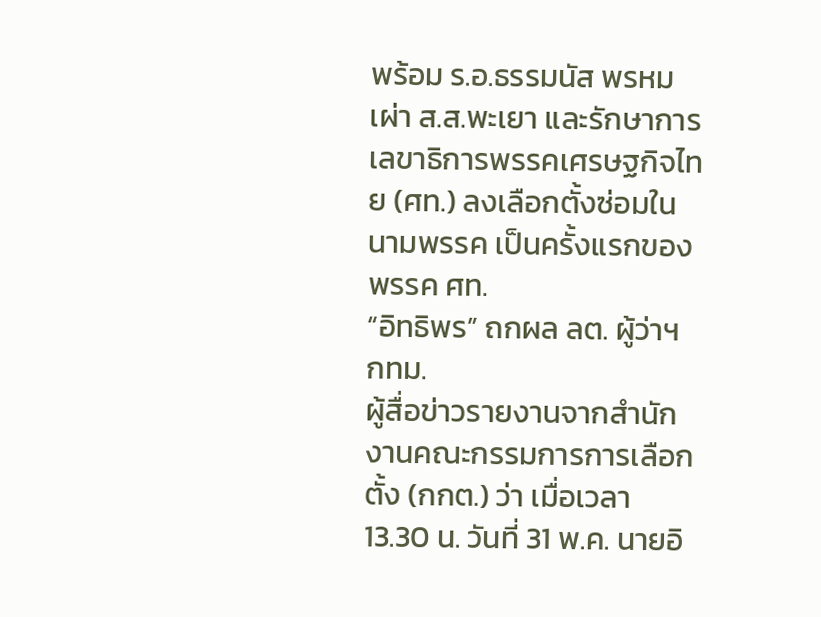พร้อม ร.อ.ธรรมนัส พรหมเผ่า ส.ส.พะเยา และรักษาการเลขาธิการพรรคเศรษฐกิจไทย (ศท.) ลงเลือกตั้งซ่อมในนามพรรค เป็นครั้งแรกของพรรค ศท.
“อิทธิพร” ถกผล ลต. ผู้ว่าฯ กทม.
ผู้สื่อข่าวรายงานจากสำนักงานคณะกรรมการการเลือกตั้ง (กกต.) ว่า เมื่อเวลา 13.30 น. วันที่ 31 พ.ค. นายอิ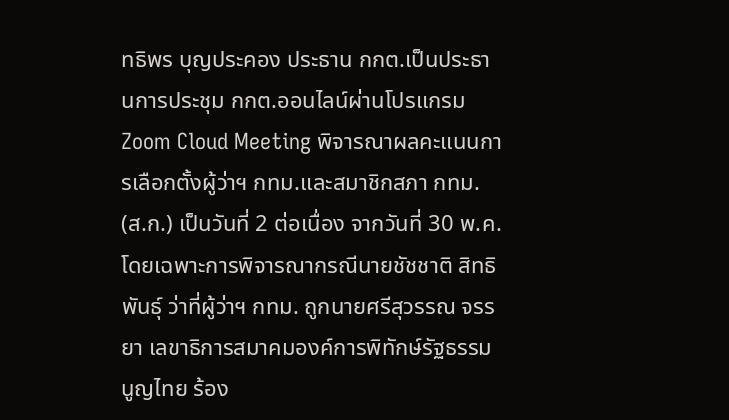ทธิพร บุญประคอง ประธาน กกต.เป็นประธานการประชุม กกต.ออนไลน์ผ่านโปรแกรม Zoom Cloud Meeting พิจารณาผลคะแนนการเลือกตั้งผู้ว่าฯ กทม.และสมาชิกสภา กทม. (ส.ก.) เป็นวันที่ 2 ต่อเนื่อง จากวันที่ 30 พ.ค. โดยเฉพาะการพิจารณากรณีนายชัชชาติ สิทธิพันธุ์ ว่าที่ผู้ว่าฯ กทม. ถูกนายศรีสุวรรณ จรรยา เลขาธิการสมาคมองค์การพิทักษ์รัฐธรรมนูญไทย ร้อง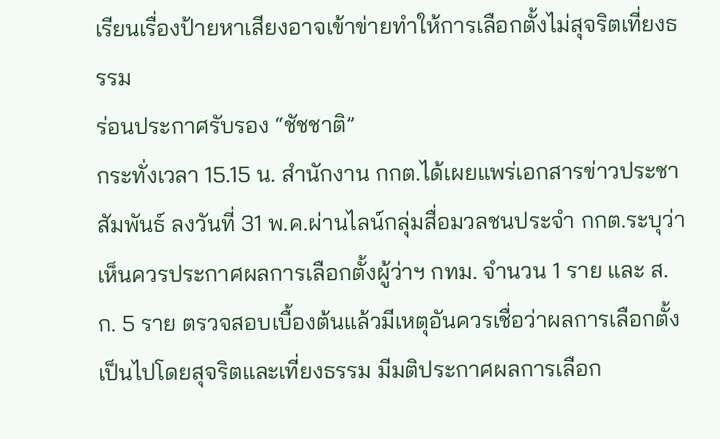เรียนเรื่องป้ายหาเสียงอาจเข้าข่ายทำให้การเลือกตั้งไม่สุจริตเที่ยงธรรม
ร่อนประกาศรับรอง “ชัชชาติ”
กระทั่งเวลา 15.15 น. สำนักงาน กกต.ได้เผยแพร่เอกสารข่าวประชาสัมพันธ์ ลงวันที่ 31 พ.ค.ผ่านไลน์กลุ่มสื่อมวลชนประจำ กกต.ระบุว่า เห็นควรประกาศผลการเลือกตั้งผู้ว่าฯ กทม. จำนวน 1 ราย และ ส.ก. 5 ราย ตรวจสอบเบื้องต้นแล้วมีเหตุอันควรเชื่อว่าผลการเลือกตั้งเป็นไปโดยสุจริตและเที่ยงธรรม มีมติประกาศผลการเลือก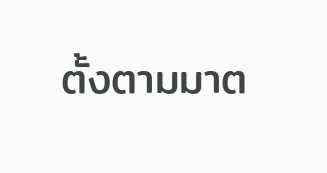ตั้งตามมาต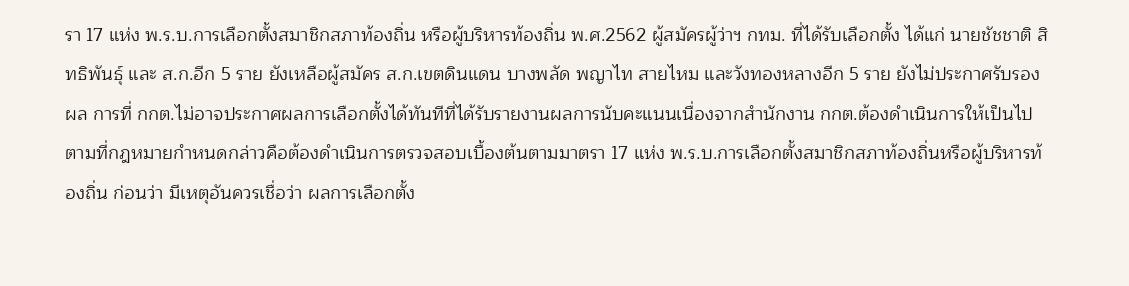รา 17 แห่ง พ.ร.บ.การเลือกตั้งสมาชิกสภาท้องถิ่น หรือผู้บริหารท้องถิ่น พ.ศ.2562 ผู้สมัครผู้ว่าฯ กทม. ที่ได้รับเลือกตั้ง ได้แก่ นายชัชชาติ สิทธิพันธุ์ และ ส.ก.อีก 5 ราย ยังเหลือผู้สมัคร ส.ก.เขตดินแดน บางพลัด พญาไท สายไหม และวังทองหลางอีก 5 ราย ยังไม่ประกาศรับรองผล การที่ กกต.ไม่อาจประกาศผลการเลือกตั้งได้ทันทีที่ได้รับรายงานผลการนับคะแนนเนื่องจากสำนักงาน กกต.ต้องดำเนินการให้เป็นไปตามที่กฎหมายกำหนดกล่าวคือต้องดำเนินการตรวจสอบเบื้องต้นตามมาตรา 17 แห่ง พ.ร.บ.การเลือกตั้งสมาชิกสภาท้องถิ่นหรือผู้บริหารท้องถิ่น ก่อนว่า มีเหตุอันควรเชื่อว่า ผลการเลือกตั้ง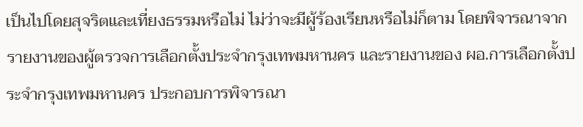เป็นไปโดยสุจริตและเที่ยงธรรมหรือไม่ ไม่ว่าจะมีผู้ร้องเรียนหรือไม่ก็ตาม โดยพิจารณาจากรายงานของผู้ตรวจการเลือกตั้งประจำกรุงเทพมหานคร และรายงานของ ผอ.การเลือกตั้งประจำกรุงเทพมหานคร ประกอบการพิจารณา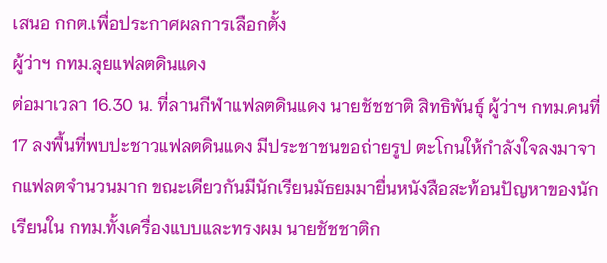เสนอ กกต.เพื่อประกาศผลการเลือกตั้ง
ผู้ว่าฯ กทม.ลุยแฟลตดินแดง
ต่อมาเวลา 16.30 น. ที่ลานกีฬาแฟลตดินแดง นายชัชชาติ สิทธิพันธุ์ ผู้ว่าฯ กทม.คนที่ 17 ลงพื้นที่พบปะชาวแฟลตดินแดง มีประชาชนขอถ่ายรูป ตะโกนให้กำลังใจลงมาจากแฟลตจำนวนมาก ขณะเดียวกันมีนักเรียนมัธยมมายื่นหนังสือสะท้อนปัญหาของนักเรียนใน กทม.ทั้งเครื่องแบบและทรงผม นายชัชชาติก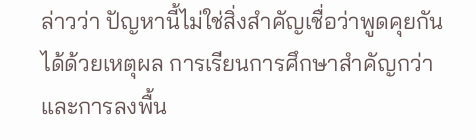ล่าวว่า ปัญหานี้ไม่ใช่สิ่งสำคัญเชื่อว่าพูดคุยกันได้ด้วยเหตุผล การเรียนการศึกษาสำคัญกว่า และการลงพื้น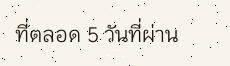ที่ตลอด 5 วันที่ผ่าน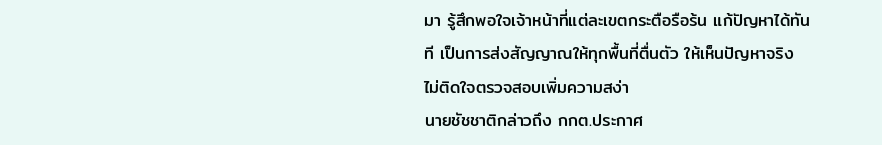มา รู้สึกพอใจเจ้าหน้าที่แต่ละเขตกระตือรือร้น แก้ปัญหาได้ทันที เป็นการส่งสัญญาณให้ทุกพื้นที่ตื่นตัว ให้เห็นปัญหาจริง
ไม่ติดใจตรวจสอบเพิ่มความสง่า
นายชัชชาติกล่าวถึง กกต.ประกาศ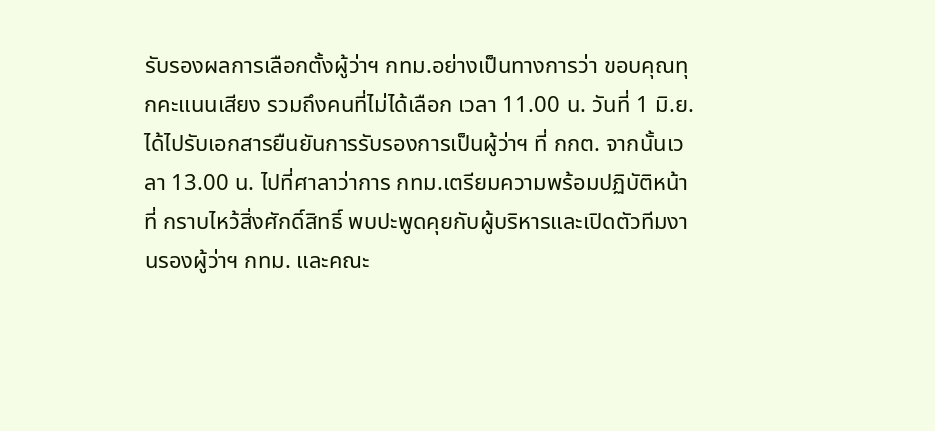รับรองผลการเลือกตั้งผู้ว่าฯ กทม.อย่างเป็นทางการว่า ขอบคุณทุกคะแนนเสียง รวมถึงคนที่ไม่ได้เลือก เวลา 11.00 น. วันที่ 1 มิ.ย. ได้ไปรับเอกสารยืนยันการรับรองการเป็นผู้ว่าฯ ที่ กกต. จากนั้นเวลา 13.00 น. ไปที่ศาลาว่าการ กทม.เตรียมความพร้อมปฏิบัติหน้าที่ กราบไหว้สิ่งศักดิ์สิทธิ์ พบปะพูดคุยกับผู้บริหารและเปิดตัวทีมงานรองผู้ว่าฯ กทม. และคณะ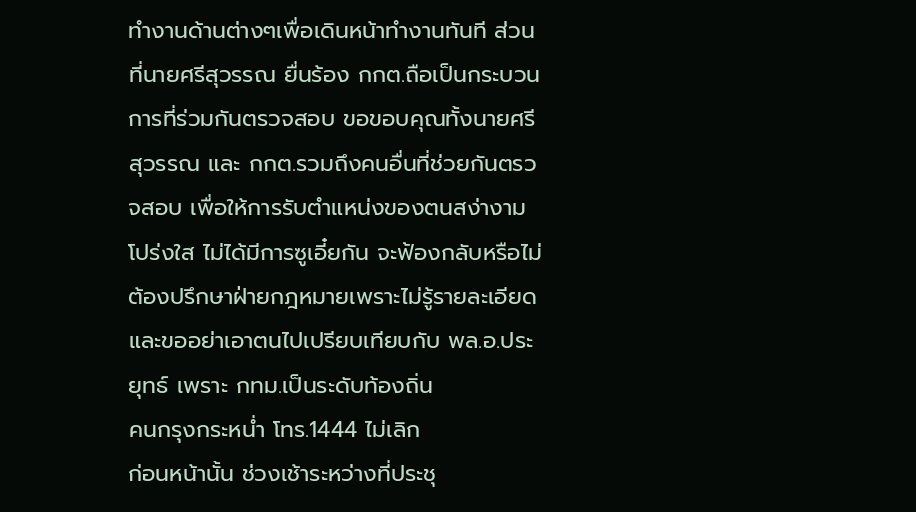ทำงานด้านต่างๆเพื่อเดินหน้าทำงานทันที ส่วนที่นายศรีสุวรรณ ยื่นร้อง กกต.ถือเป็นกระบวนการที่ร่วมกันตรวจสอบ ขอขอบคุณทั้งนายศรีสุวรรณ และ กกต.รวมถึงคนอื่นที่ช่วยกันตรวจสอบ เพื่อให้การรับตำแหน่งของตนสง่างามโปร่งใส ไม่ได้มีการซูเอี๋ยกัน จะฟ้องกลับหรือไม่ต้องปรึกษาฝ่ายกฎหมายเพราะไม่รู้รายละเอียด และขออย่าเอาตนไปเปรียบเทียบกับ พล.อ.ประยุทธ์ เพราะ กทม.เป็นระดับท้องถิ่น
คนกรุงกระหน่ำ โทร.1444 ไม่เลิก
ก่อนหน้านั้น ช่วงเช้าระหว่างที่ประชุ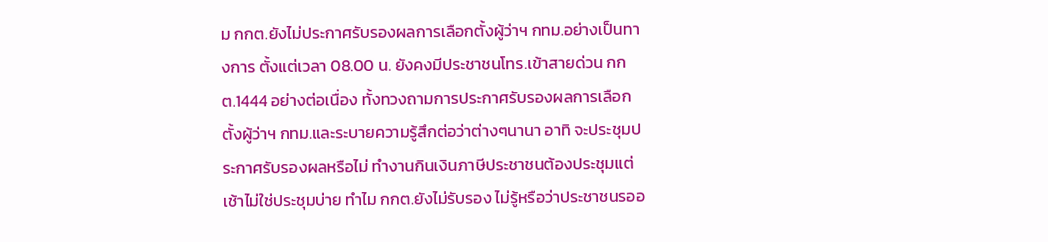ม กกต.ยังไม่ประกาศรับรองผลการเลือกตั้งผู้ว่าฯ กทม.อย่างเป็นทางการ ตั้งแต่เวลา 08.00 น. ยังคงมีประชาชนโทร.เข้าสายด่วน กกต.1444 อย่างต่อเนื่อง ทั้งทวงถามการประกาศรับรองผลการเลือกตั้งผู้ว่าฯ กทม.และระบายความรู้สึกต่อว่าต่างๆนานา อาทิ จะประชุมประกาศรับรองผลหรือไม่ ทำงานกินเงินภาษีประชาชนต้องประชุมแต่เช้าไม่ใช่ประชุมบ่าย ทำไม กกต.ยังไม่รับรอง ไม่รู้หรือว่าประชาชนรออ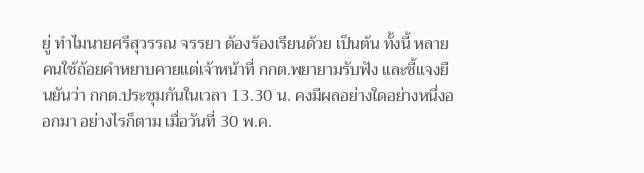ยู่ ทำไมนายศรีสุวรรณ จรรยา ต้องร้องเรียนด้วย เป็นต้น ทั้งนี้ หลายคนใช้ถ้อยคำหยาบคายแต่เจ้าหน้าที่ กกต.พยายามรับฟัง และชี้แจงยืนยันว่า กกต.ประชุมกันในเวลา 13.30 น. คงมีผลอย่างใดอย่างหนึ่งออกมา อย่างไรก็ตาม เมื่อวันที่ 30 พ.ค.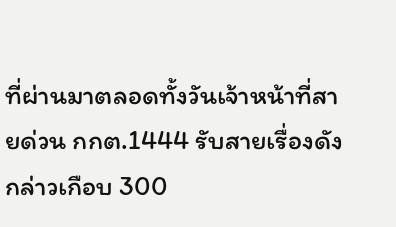ที่ผ่านมาตลอดทั้งวันเจ้าหน้าที่สายด่วน กกต.1444 รับสายเรื่องดังกล่าวเกือบ 300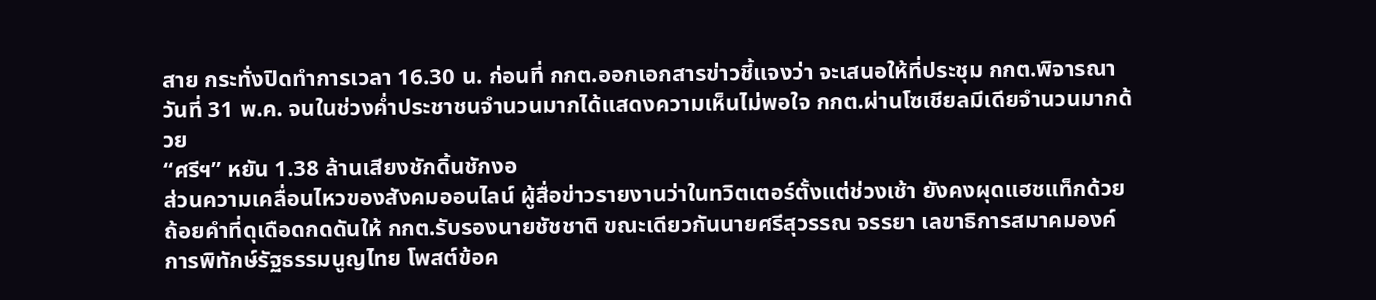สาย กระทั่งปิดทำการเวลา 16.30 น. ก่อนที่ กกต.ออกเอกสารข่าวชี้แจงว่า จะเสนอให้ที่ประชุม กกต.พิจารณาวันที่ 31 พ.ค. จนในช่วงค่ำประชาชนจำนวนมากได้แสดงความเห็นไม่พอใจ กกต.ผ่านโซเชียลมีเดียจำนวนมากด้วย
“ศรีฯ” หยัน 1.38 ล้านเสียงชักดิ้นชักงอ
ส่วนความเคลื่อนไหวของสังคมออนไลน์ ผู้สื่อข่าวรายงานว่าในทวิตเตอร์ตั้งแต่ช่วงเช้า ยังคงผุดแฮชแท็กด้วยถ้อยคำที่ดุเดือดกดดันให้ กกต.รับรองนายชัชชาติ ขณะเดียวกันนายศรีสุวรรณ จรรยา เลขาธิการสมาคมองค์การพิทักษ์รัฐธรรมนูญไทย โพสต์ข้อค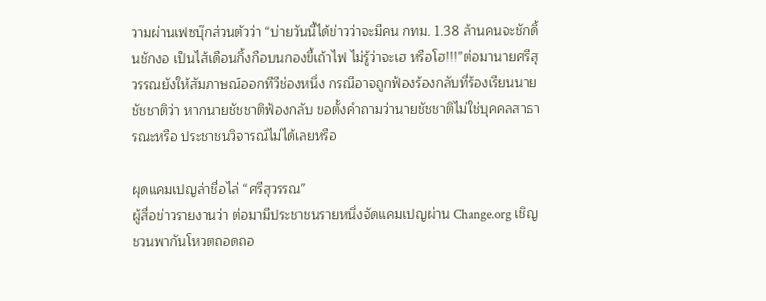วามผ่านเฟซบุ๊กส่วนตัวว่า “บ่ายวันนี้ได้ข่าวว่าจะมีคน กทม. 1.38 ล้านคนจะชักดิ้นชักงอ เป็นไส้เดือนกิ้งกือบนกองขี้เถ้าไฟ ไม่รู้ว่าจะเฮ หรือโฮ!!!”ต่อมานายศรีสุวรรณยังให้สัมภาษณ์ออกทีวีช่องหนึ่ง กรณีอาจถูกฟ้องร้องกลับที่ร้องเรียนนายชัชชาติว่า หากนายชัชชาติฟ้องกลับ ขอตั้งคำถามว่านายชัชชาติไม่ใช่บุคคลสาธารณะหรือ ประชาชนวิจารณ์ไม่ได้เลยหรือ

ผุดแคมเปญล่าชื่อไล่ “ศรีสุวรรณ”
ผู้สื่อข่าวรายงานว่า ต่อมามีประชาชนรายหนึ่งจัดแคมเปญผ่าน Change.org เชิญชวนพากันโหวตถอดถอ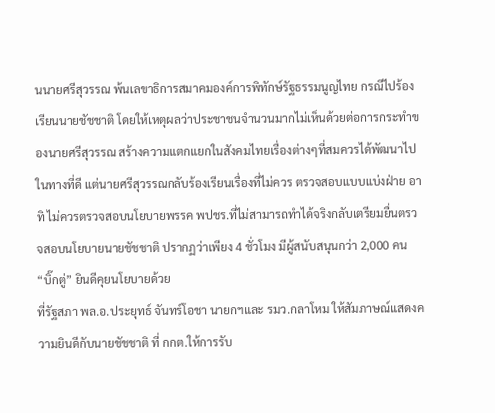นนายศรีสุวรรณ พ้นเลขาธิการสมาคมองค์การพิทักษ์รัฐธรรมนูญไทย กรณีไปร้องเรียนนายชัชชาติ โดยให้เหตุผลว่าประชาชนจำนวนมากไม่เห็นด้วยต่อการกระทำของนายศรีสุวรรณ สร้างความแตกแยกในสังคมไทยเรื่องต่างๆที่สมควรได้พัฒนาไปในทางที่ดี แต่นายศรีสุวรรณกลับร้องเรียนเรื่องที่ไม่ควร ตรวจสอบแบบแบ่งฝ่าย อาทิ ไม่ควรตรวจสอบนโยบายพรรค พปชร.ที่ไม่สามารถทำได้จริงกลับเตรียมยื่นตรวจสอบนโยบายนายชัชชาติ ปรากฏว่าเพียง 4 ชั่วโมง มีผู้สนับสนุนกว่า 2,000 คน
“บิ๊กตู่” ยินดีคุยนโยบายด้วย
ที่รัฐสภา พล.อ.ประยุทธ์ จันทร์โอชา นายกฯและ รมว.กลาโหม ให้สัมภาษณ์แสดงความยินดีกับนายชัชชาติ ที่ กกต.ให้การรับ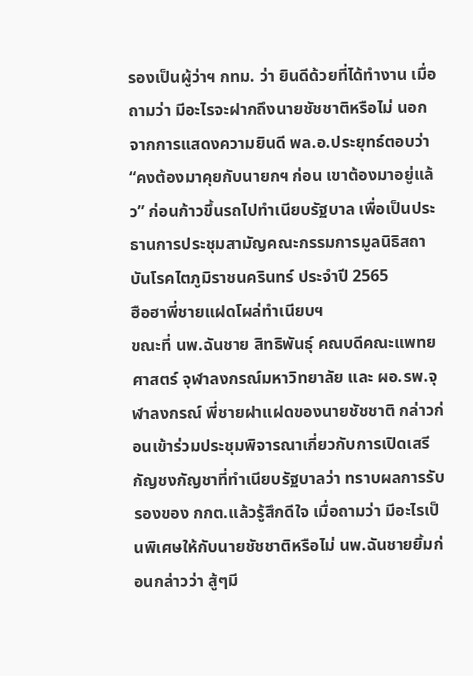รองเป็นผู้ว่าฯ กทม. ว่า ยินดีด้วยที่ได้ทำงาน เมื่อถามว่า มีอะไรจะฝากถึงนายชัชชาติหรือไม่ นอกจากการแสดงความยินดี พล.อ.ประยุทธ์ตอบว่า “คงต้องมาคุยกับนายกฯ ก่อน เขาต้องมาอยู่แล้ว” ก่อนก้าวขึ้นรถไปทำเนียบรัฐบาล เพื่อเป็นประธานการประชุมสามัญคณะกรรมการมูลนิธิสถาบันโรคไตภูมิราชนครินทร์ ประจำปี 2565
ฮือฮาพี่ชายแฝดโผล่ทำเนียบฯ
ขณะที่ นพ.ฉันชาย สิทธิพันธุ์ คณบดีคณะแพทยศาสตร์ จุฬาลงกรณ์มหาวิทยาลัย และ ผอ.รพ.จุฬาลงกรณ์ พี่ชายฝาแฝดของนายชัชชาติ กล่าวก่อนเข้าร่วมประชุมพิจารณาเกี่ยวกับการเปิดเสรีกัญชงกัญชาที่ทำเนียบรัฐบาลว่า ทราบผลการรับรองของ กกต.แล้วรู้สึกดีใจ เมื่อถามว่า มีอะไรเป็นพิเศษให้กับนายชัชชาติหรือไม่ นพ.ฉันชายยิ้มก่อนกล่าวว่า สู้ๆมี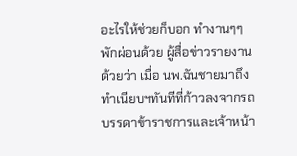อะไรให้ช่วยก็บอก ทำงานๆๆ พักผ่อนด้วย ผู้สื่อข่าวรายงานด้วยว่า เมื่อ นพ.ฉันชายมาถึงทำเนียบฯทันทีที่ก้าวลงจากรถ บรรดาข้าราชการและเจ้าหน้า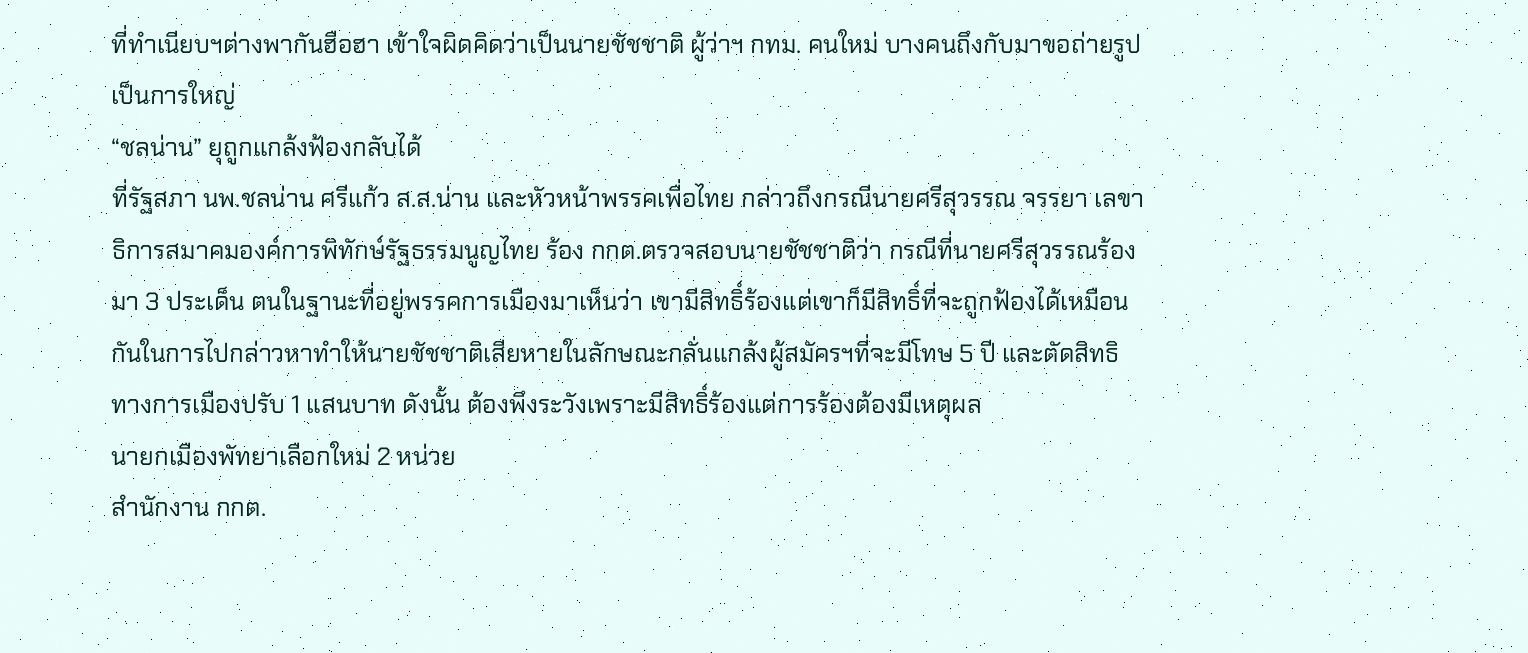ที่ทำเนียบฯต่างพากันฮือฮา เข้าใจผิดคิดว่าเป็นนายชัชชาติ ผู้ว่าฯ กทม. คนใหม่ บางคนถึงกับมาขอถ่ายรูปเป็นการใหญ่
“ชลน่าน” ยุถูกแกล้งฟ้องกลับได้
ที่รัฐสภา นพ.ชลน่าน ศรีแก้ว ส.ส.น่าน และหัวหน้าพรรคเพื่อไทย กล่าวถึงกรณีนายศรีสุวรรณ จรรยา เลขาธิการสมาคมองค์การพิทักษ์รัฐธรรมนูญไทย ร้อง กกต.ตรวจสอบนายชัชชาติว่า กรณีที่นายศรีสุวรรณร้องมา 3 ประเด็น ตนในฐานะที่อยู่พรรคการเมืองมาเห็นว่า เขามีสิทธิ์ร้องแต่เขาก็มีสิทธิ์ที่จะถูกฟ้องได้เหมือนกันในการไปกล่าวหาทำให้นายชัชชาติเสียหายในลักษณะกลั่นแกล้งผู้สมัครฯที่จะมีโทษ 5 ปี และตัดสิทธิทางการเมืองปรับ 1 แสนบาท ดังนั้น ต้องพึงระวังเพราะมีสิทธิ์ร้องแต่การร้องต้องมีเหตุผล
นายกเมืองพัทยาเลือกใหม่ 2 หน่วย
สำนักงาน กกต.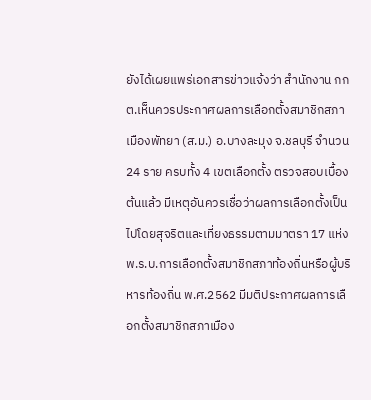ยังได้เผยแพร่เอกสารข่าวแจ้งว่า สำนักงาน กกต.เห็นควรประกาศผลการเลือกตั้งสมาชิกสภาเมืองพัทยา (ส.ม.) อ.บางละมุง จ.ชลบุรี จำนวน 24 ราย ครบทั้ง 4 เขตเลือกตั้ง ตรวจสอบเบื้องต้นแล้ว มีเหตุอันควรเชื่อว่าผลการเลือกตั้งเป็นไปโดยสุจริตและเที่ยงธรรมตามมาตรา 17 แห่ง พ.ร.บ.การเลือกตั้งสมาชิกสภาท้องถิ่นหรือผู้บริหารท้องถิ่น พ.ศ.2562 มีมติประกาศผลการเลือกตั้งสมาชิกสภาเมือง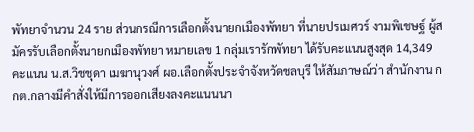พัทยาจำนวน 24 ราย ส่วนกรณีการเลือกตั้งนายกเมืองพัทยา ที่นายปรเมศวร์ งามพิเชษฐ์ ผู้สมัครรับเลือกตั้งนายกเมืองพัทยา หมายเลข 1 กลุ่มเรารักพัทยา ได้รับคะแนนสูงสุด 14,349 คะแนน น.ส.วิชชุดา เมฆานุวงศ์ ผอ.เลือกตั้งประจำจังหวัดชลบุรี ให้สัมภาษณ์ว่า สำนักงาน กกต.กลางมีคำสั่งให้มีการออกเสียงลงคะแนนนา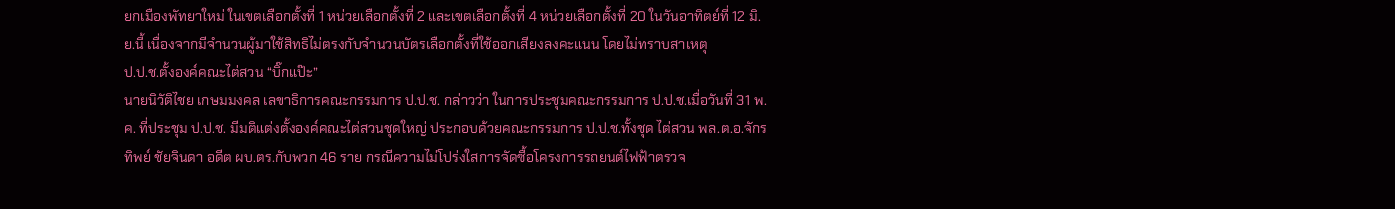ยกเมืองพัทยาใหม่ ในเขตเลือกตั้งที่ 1 หน่วยเลือกตั้งที่ 2 และเขตเลือกตั้งที่ 4 หน่วยเลือกตั้งที่ 20 ในวันอาทิตย์ที่ 12 มิ.ย.นี้ เนื่องจากมีจำนวนผู้มาใช้สิทธิไม่ตรงกับจำนวนบัตรเลือกตั้งที่ใช้ออกเสียงลงคะแนน โดยไม่ทราบสาเหตุ
ป.ป.ช.ตั้งองค์คณะไต่สวน “บิ๊กแป๊ะ”
นายนิวัติไชย เกษมมงคล เลขาธิการคณะกรรมการ ป.ป.ช. กล่าวว่า ในการประชุมคณะกรรมการ ป.ป.ช.เมื่อวันที่ 31 พ.ค. ที่ประชุม ป.ป.ช. มีมติแต่งตั้งองค์คณะไต่สวนชุดใหญ่ ประกอบด้วยคณะกรรมการ ป.ป.ช.ทั้งชุด ไต่สวน พล.ต.อ.จักรทิพย์ ชัยจินดา อดีต ผบ.ตร.กับพวก 46 ราย กรณีความไม่โปร่งใสการจัดซื้อโครงการรถยนต์ไฟฟ้าตรวจ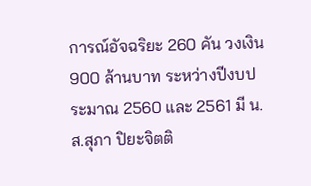การณ์อัจฉริยะ 260 คัน วงเงิน 900 ล้านบาท ระหว่างปีงบประมาณ 2560 และ 2561 มี น.ส.สุภา ปิยะจิตติ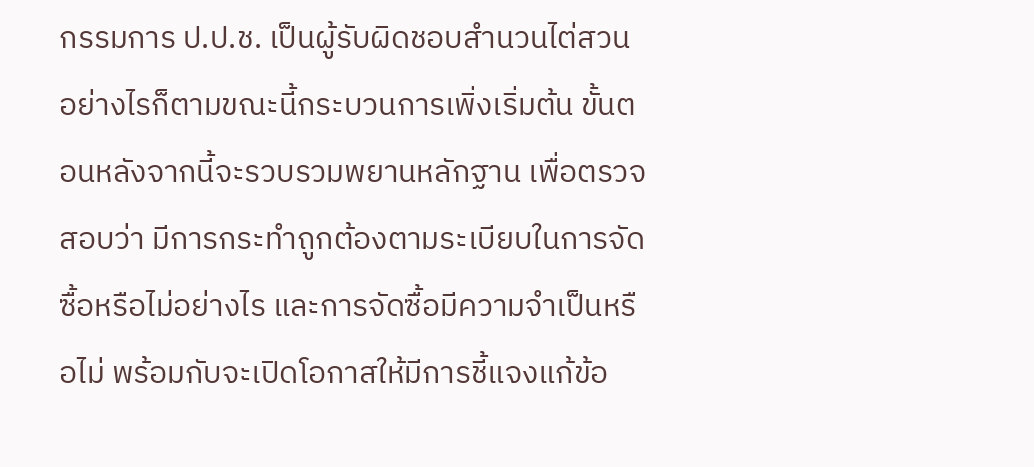กรรมการ ป.ป.ช. เป็นผู้รับผิดชอบสำนวนไต่สวน อย่างไรก็ตามขณะนี้กระบวนการเพิ่งเริ่มต้น ขั้นตอนหลังจากนี้จะรวบรวมพยานหลักฐาน เพื่อตรวจสอบว่า มีการกระทำถูกต้องตามระเบียบในการจัดซื้อหรือไม่อย่างไร และการจัดซื้อมีความจำเป็นหรือไม่ พร้อมกับจะเปิดโอกาสให้มีการชี้แจงแก้ข้อ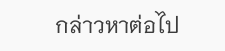กล่าวหาต่อไป